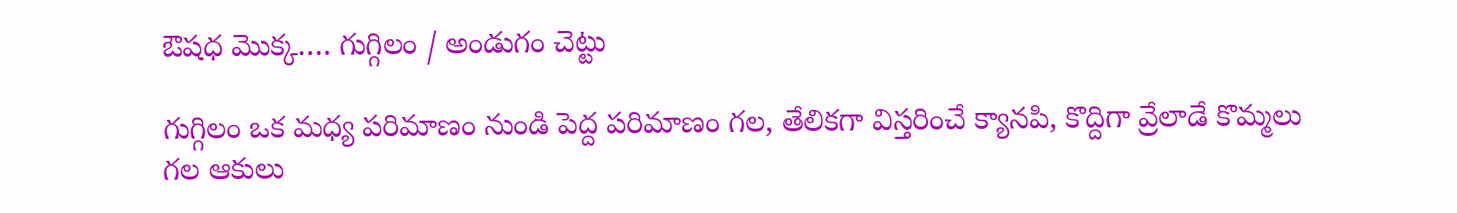ఔషధ మొక్క…. గుగ్గిలం / అండుగం చెట్టు

గుగ్గిలం ఒక మధ్య పరిమాణం నుండి పెద్ద పరిమాణం గల, తేలికగా విస్తరించే క్యానపి, కొద్దిగా వ్రేలాడే కొమ్మలు గల ఆకులు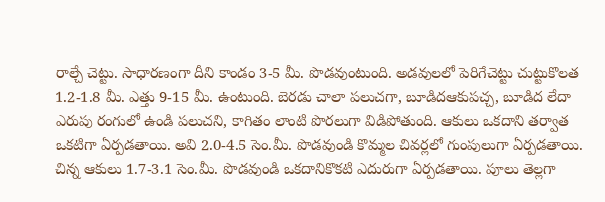రాల్చే చెట్టు. సాధారణంగా దీని కాండం 3-5 మీ. పొడవుంటుంది. అడవులలో పెరిగేచెట్టు చుట్టుకొలత 1.2-1.8 మీ. ఎత్తు 9-15 మీ. ఉంటుంది. బెరడు చాలా పలుచగా, బూడిదఆకుపచ్చ, బూడిద లేదా ఎరుపు రంగులో ఉండి పలుచని, కాగితం లాంటి పొరలుగా విడిపోతుంది. ఆకులు ఒకదాని తర్వాత ఒకటిగా ఏర్పడతాయి. అవి 2.0-4.5 సెం.మీ. పొడవుండి కొమ్మల చివర్లలో గుంపులుగా ఏర్పడతాయి. చిన్న ఆకులు 1.7-3.1 సెం.మీ. పొడవుండి ఒకదానికొకటి ఎదురుగా ఏర్పడతాయి. పూలు తెల్లగా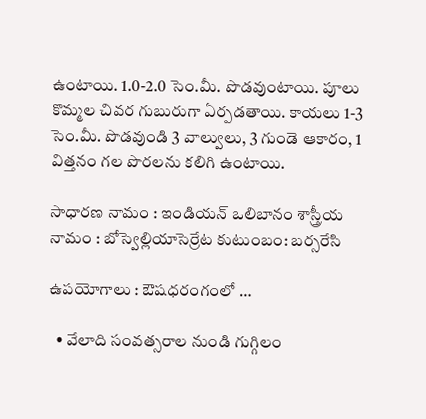ఉంటాయి. 1.0-2.0 సెం.మీ. పొడవుంటాయి. పూలు కొమ్మల చివర గుబురుగా ఏర్పడతాయి. కాయలు 1-3 సెం.మీ. పొడవుండి 3 వాల్వులు, 3 గుండె ఆకారం, 1 విత్తనం గల పొరలను కలిగి ఉంటాయి.

సాధారణ నామం : ఇండియన్ ఒలిబానం శాస్త్రీయ నామం : బోస్వెల్లియాసెర్రేట కుటుంబం: బర్సరేసి

ఉపయోగాలు : ఔషధరంగంలో …

  • వేలాది సంవత్సరాల నుండి గుగ్గిలం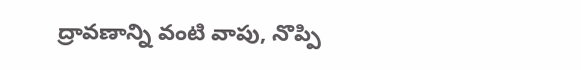ద్రావణాన్ని వంటి వాపు, నొప్పి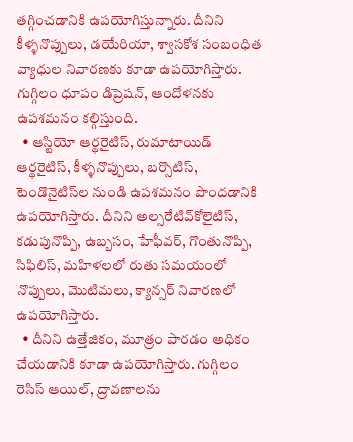తగ్గించడానికి ఉపయోగిస్తున్నారు. దీనిని కీళ్ళనొప్పులు, డయేరియా, శ్వాసకోశ సంబంధిత వ్యాధుల నివారణకు కూడా ఉపయోగిస్తారు. గుగ్గిలం ధూపం డిప్రెషన్, ఆందోళనకు ఉపశమనం కల్గిస్తుంది.
  • ఆస్టియో ఆర్థరైటిస్, రుమాటాయిడ్ ఆర్థరైటిస్, కీళ్ళనొప్పులు, బర్సొటిస్, టెండొనైటిస్‌ల నుండి ఉపశమనం పొందడానికి ఉపయోగిస్తారు. దీనిని అల్సరేటివ్‌కోలైటిస్, కడుపునొప్పి, ఉబ్బసం, హేఫీవర్, గొంతునొప్పి, సిఫిలిస్, మహిళలలో రుతు సమయంలో నొప్పులు, మొటిమలు, క్యాన్సర్ నివారణలో ఉపయోగిస్తారు.
  • దీనిని ఉత్తేజికం, మూత్రం పారడం అధికం చేయడానికి కూడా ఉపయోగిస్తారు. గుగ్గిలం రెసిస్ ఆయిల్, ద్రావణాలను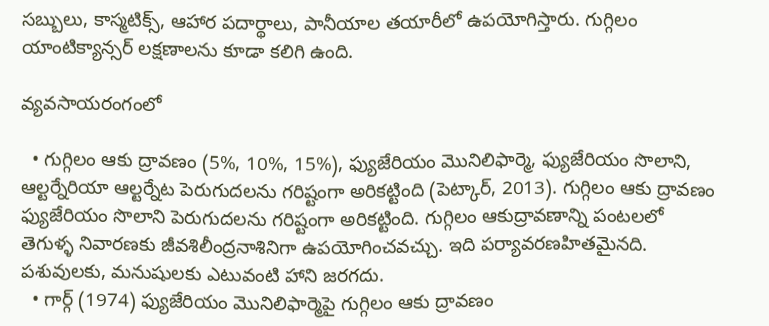సబ్బులు, కాస్మటిక్స్, ఆహార పదార్థాలు, పానీయాల తయారీలో ఉపయోగిస్తారు. గుగ్గిలం యాంటిక్యాన్సర్ లక్షణాలను కూడా కలిగి ఉంది.

వ్యవసాయరంగంలో

  • గుగ్గిలం ఆకు ద్రావణం (5%, 10%, 15%), ఫ్యుజేరియం మొనిలిఫార్మె, ఫ్యుజేరియం సొలాని, ఆల్టర్నేరియా ఆల్టర్నేట పెరుగుదలను గరిష్టంగా అరికట్టింది (పెట్కార్, 2013). గుగ్గిలం ఆకు ద్రావణం ఫ్యుజేరియం సొలాని పెరుగుదలను గరిష్టంగా అరికట్టింది. గుగ్గిలం ఆకుద్రావణాన్ని పంటలలో తెగుళ్ళ నివారణకు జీవశిలీంద్రనాశినిగా ఉపయోగించవచ్చు. ఇది పర్యావరణహితమైనది. పశువులకు, మనుషులకు ఎటువంటి హాని జరగదు.
  • గార్గ్ (1974) ఫ్యుజేరియం మొనిలిఫార్మెపై గుగ్గిలం ఆకు ద్రావణం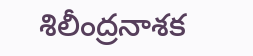శిలీంద్రనాశక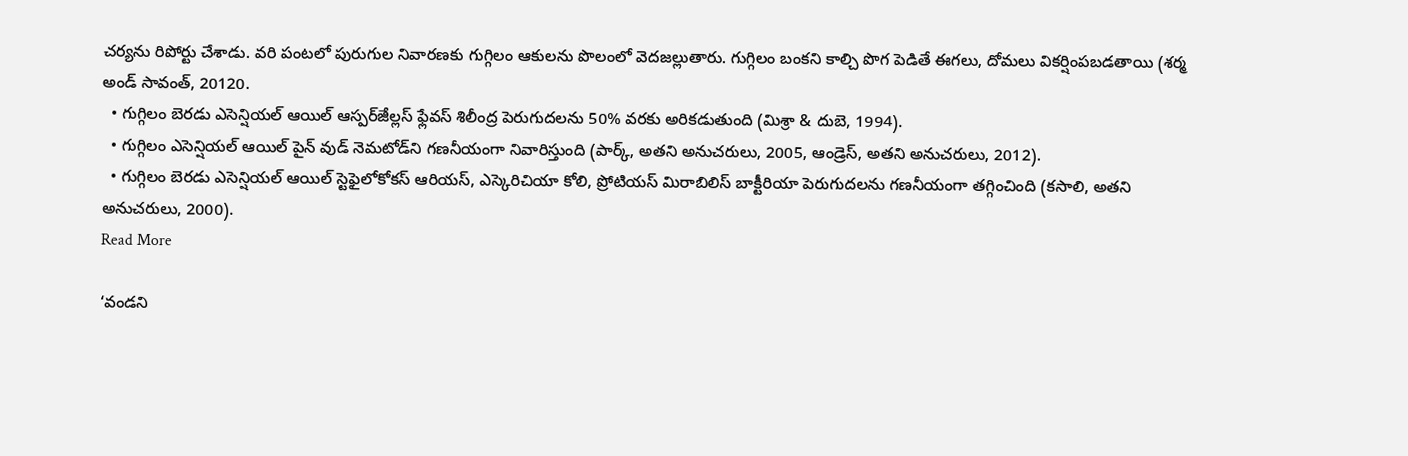చర్యను రిపోర్టు చేశాడు. వరి పంటలో పురుగుల నివారణకు గుగ్గిలం ఆకులను పొలంలో వెదజల్లుతారు. గుగ్గిలం బంకని కాల్చి పొగ పెడితే ఈగలు, దోమలు వికర్షింపబడతాయి (శర్మ అండ్ సావంత్, 20120.
  • గుగ్గిలం బెరడు ఎసెన్షియల్ ఆయిల్ ఆస్పర్ౙిల్లస్ ఫ్లేవస్ శిలీంద్ర పెరుగుదలను 50% వరకు అరికడుతుంది (మిశ్రా & దుబె, 1994).
  • గుగ్గిలం ఎసెన్షియల్ ఆయిల్ పైన్ వుడ్ నెమటోడ్‌ని గణనీయంగా నివారిస్తుంది (పార్క్, అతని అనుచరులు, 2005, ఆండ్రెస్, అతని అనుచరులు, 2012).
  • గుగ్గిలం బెరడు ఎసెన్షియల్ ఆయిల్ స్టెఫైలోకోకస్ ఆరియస్, ఎస్కెరిచియా కోలి, ప్రోటియస్ మిరాబిలిస్ బాక్టీరియా పెరుగుదలను గణనీయంగా తగ్గించింది (కసాలి, అతని అనుచరులు, 2000).
Read More

‘వండని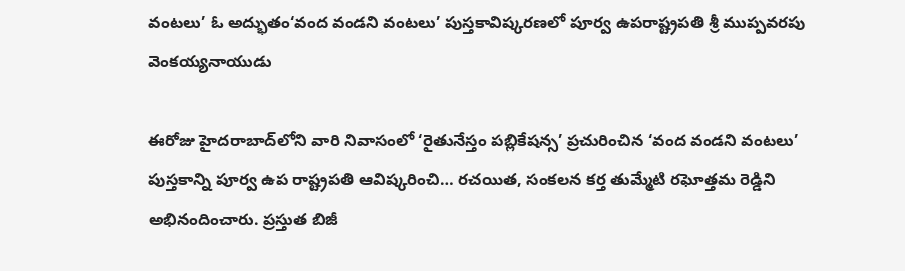వంటలు’ ఓ అద్భుతం‘వంద వండని వంటలు’ పుస్తకావిష్కరణలో పూర్వ ఉపరాష్ట్రపతి శ్రీ ముప్పవరపు వెంకయ్యనాయుడు

ఈరోజు హైదరాబాద్‌లోని వారి నివాసంలో ‘రైతునేస్తం పబ్లికేషన్స’ ప్రచురించిన ‘వంద వండని వంటలు’ పుస్తకాన్ని పూర్వ ఉప రాష్ట్రపతి ఆవిష్కరించి… రచయిత, సంకలన కర్త తుమ్మేటి రఘోత్తమ రెడ్డిని అభినందించారు. ప్రస్తుత బిజీ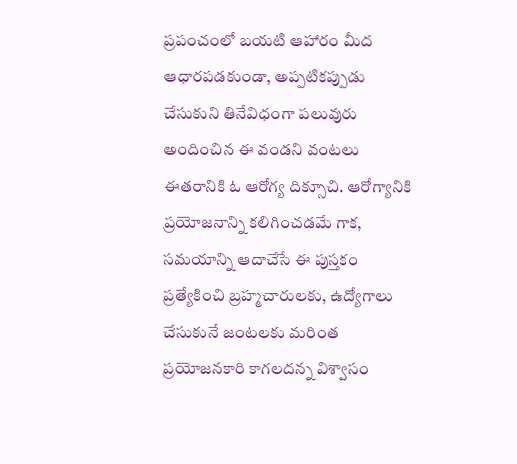ప్రపంచంలో బయటి ఆహారం మీద ఆధారపడకుండా, అప్పటికప్పుడు చేసుకుని తినేవిధంగా పలువురు అందించిన ఈ వండని వంటలు ఈతరానికి ఓ ఆరోగ్య దిక్సూచి. ఆరోగ్యానికి ప్రయోజనాన్ని కలిగించడమే గాక, సమయాన్ని ఆదాచేసే ఈ పుస్తకం ప్రత్యేకించి బ్రహ్మచారులకు, ఉద్యోగాలు చేసుకునే జంటలకు మరింత ప్రయోజనకారి కాగలదన్న విశ్వాసం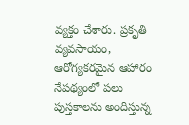వ్యక్తం చేశారు. ప్రకృతి వ్యవసాయం, ఆరోగ్యకరమైన ఆహారం నేపథ్యంలో పలు పుస్తకాలను అందిస్తున్న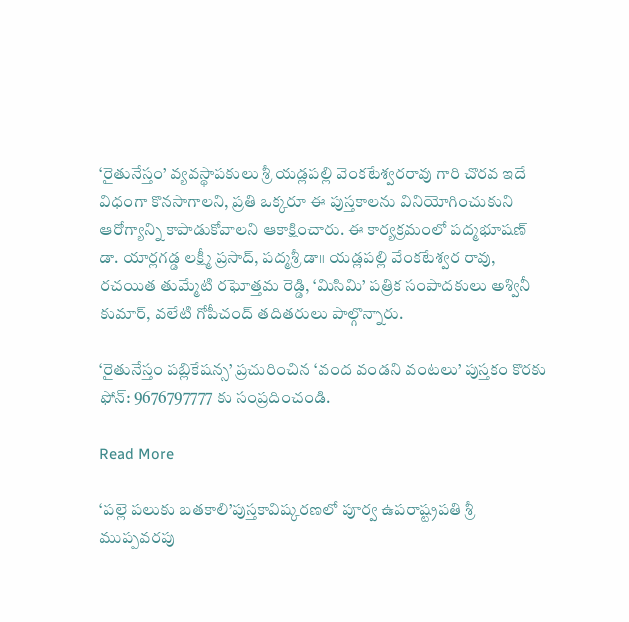‘రైతునేస్తం’ వ్యవస్థాపకులు శ్రీ యడ్లపల్లి వెంకటేశ్వరరావు గారి చొరవ ఇదే విధంగా కొనసాగాలని, ప్రతి ఒక్కరూ ఈ పుస్తకాలను వినియోగించుకుని ఆరోగ్యాన్ని కాపాడుకోవాలని ఆకాక్షించారు. ఈ కార్యక్రమంలో పద్మభూషణ్ డా. యార్లగడ్డ లక్ష్మీ ప్రసాద్, పద్మశ్రీ డా॥ యడ్లపల్లి వేంకటేశ్వర రావు, రచయిత తుమ్మేటి రఘోత్తమ రెడ్డి, ‘మిసిమి’ పత్రిక సంపాదకులు అశ్వినీ కుమార్, వలేటి గోపీచంద్ తదితరులు పాల్గొన్నారు.

‘రైతునేస్తం పబ్లికేషన్స’ ప్రచురించిన ‘వంద వండని వంటలు’ పుస్తకం కొరకు ఫోన్: 9676797777 కు సంప్రదించండి.

Read More

‘పల్లె పలుకు బతకాలి’పుస్తకావిష్కరణలో పూర్వ ఉపరాష్ట్రపతి శ్రీ ముప్పవరపు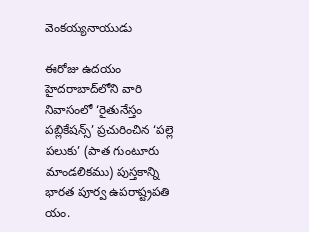వెంకయ్యనాయుడు

ఈరోజు ఉదయం హైదరాబాద్‌లోని వారి నివాసంలో ‘రైతునేస్తం పబ్లికేషన్స్’ ప్రచురించిన ‘పల్లె పలుకు’ (పాత గుంటూరు మాండలికము) పుస్తకాన్ని భారత పూర్వ ఉపరాష్ట్రపతి యం.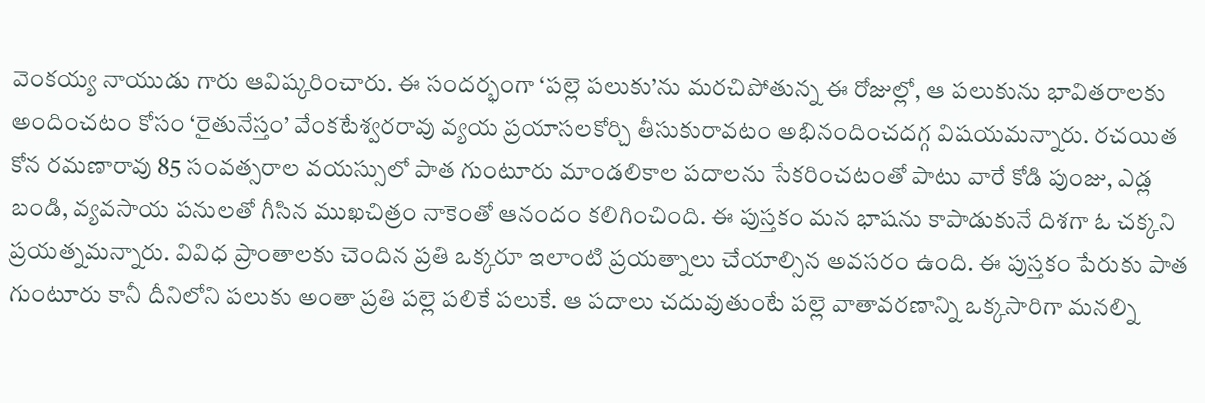వెంకయ్య నాయుడు గారు ఆవిష్కరించారు. ఈ సందర్భంగా ‘పల్లె పలుకు’ను మరచిపోతున్న ఈ రోజుల్లో, ఆ పలుకును భావితరాలకు అందించటం కోసం ‘రైతునేస్తం’ వేంకటేశ్వరరావు వ్యయ ప్రయాసలకోర్చి తీసుకురావటం అభినందించదగ్గ విషయమన్నారు. రచయిత కోన రమణారావు 85 సంవత్సరాల వయస్సులో పాత గుంటూరు మాండలికాల పదాలను సేకరించటంతో పాటు వారే కోడి పుంజు, ఎడ్ల బండి, వ్యవసాయ పనులతో గీసిన ముఖచిత్రం నాకెంతో ఆనందం కలిగించింది. ఈ పుస్తకం మన భాషను కాపాడుకునే దిశగా ఓ చక్కని ప్రయత్నమన్నారు. వివిధ ప్రాంతాలకు చెందిన ప్రతి ఒక్కరూ ఇలాంటి ప్రయత్నాలు చేయాల్సిన అవసరం ఉంది. ఈ పుస్తకం పేరుకు పాత గుంటూరు కానీ దీనిలోని పలుకు అంతా ప్రతి పల్లె పలికే పలుకే. ఆ పదాలు చదువుతుంటే పల్లె వాతావరణాన్ని ఒక్కసారిగా మనల్ని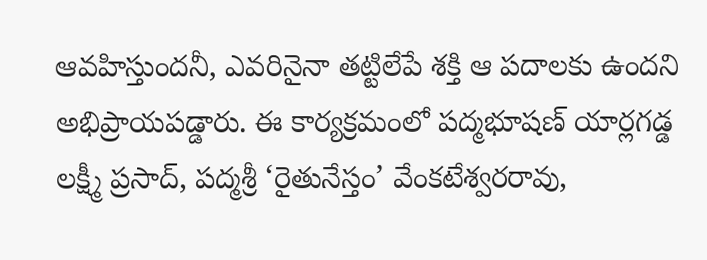ఆవహిస్తుందనీ, ఎవరినైనా తట్టిలేపే శక్తి ఆ పదాలకు ఉందని అభిప్రాయపడ్డారు. ఈ కార్యక్రమంలో పద్మభూషణ్ యార్లగడ్డ లక్ష్మీ ప్రసాద్, పద్మశ్రీ ‘రైతునేస్తం’ వేంకటేశ్వరరావు,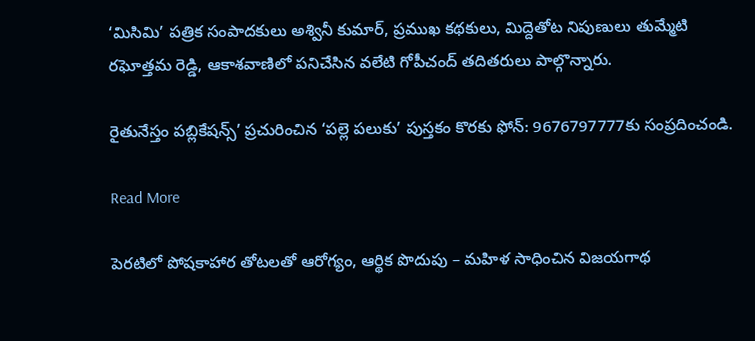‘మిసిమి’ పత్రిక సంపాదకులు అశ్వినీ కుమార్, ప్రముఖ కథకులు, మిద్దెతోట నిపుణులు తుమ్మేటి రఘోత్తమ రెడ్డి, ఆకాశవాణిలో పనిచేసిన వలేటి గోపీచంద్ తదితరులు పాల్గొన్నారు.

రైతునేస్తం పబ్లికేషన్స్’ ప్రచురించిన ‘పల్లె పలుకు’ పుస్తకం కొరకు ఫోన్: 9676797777కు సంప్రదించండి.

Read More

పెరటిలో పోషకాహార తోటలతో ఆరోగ్యం, ఆర్థిక పొదుపు – మహిళ సాధించిన విజయగాథ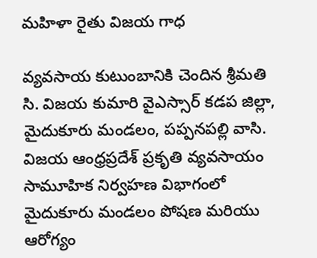మహిళా రైతు విజయ గాధ

వ్యవసాయ కుటుంబానికి చెందిన శ్రీమతి సి. విజయ కుమారి వైఎస్సార్ కడప జిల్లా, మైదుకూరు మండలం, పప్పనపల్లి వాసి. విజయ ఆంధ్రప్రదేశ్ ప్రకృతి వ్యవసాయం సామూహిక నిర్వహణ విభాగంలో మైదుకూరు మండలం పోషణ మరియు ఆరోగ్యం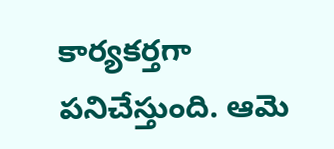కార్యకర్తగా పనిచేస్తుంది. ఆమె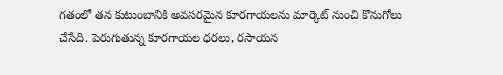గతంలో తన కుటుంబానికి అవసరమైన కూరగాయలను మార్కెట్ నుంచి కొనుగోలు చేసేది. పెరుగుతున్న కూరగాయల ధరలు, రసాయన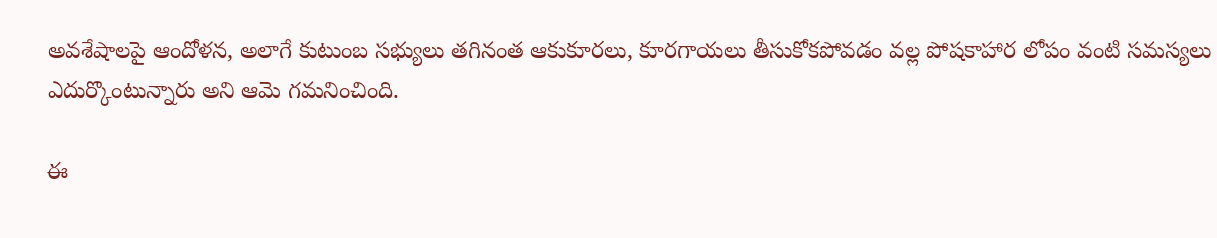అవశేషాలపై ఆందోళన, అలాగే కుటుంబ సభ్యులు తగినంత ఆకుకూరలు, కూరగాయలు తీసుకోకపోవడం వల్ల పోషకాహార లోపం వంటి సమస్యలు ఎదుర్కొంటున్నారు అని ఆమె గమనించింది.

ఈ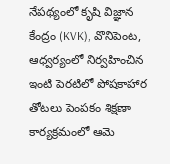నేపథ్యంలో కృషి విజ్ఞాన కేంద్రం (KVK), వొనిపెంట, ఆధ్వర్యంలో నిర్వహించిన ఇంటి పెరటిలో పోషకాహార తోటలు పెంపకం శిక్షణా కార్యక్రమంలో ఆమె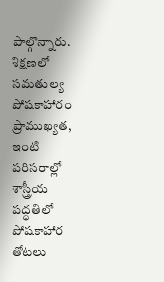పాల్గొన్నారు. శిక్షణలో సమతుల్య పోషకాహారం ప్రాముఖ్యత, ఇంటి పరిసరాల్లో శాస్త్రీయ పద్ధతిలో పోషకాహార తోటలు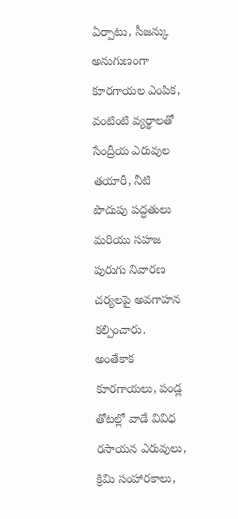ఏర్పాటు, సీజన్కు అనుగుణంగా కూరగాయల ఎంపిక, వంటింటి వ్యర్థాలతో సేంద్రీయ ఎరువుల తయారీ, నీటి పొదుపు పద్ధతులు మరియు సహజ పురుగు నివారణ చర్యలపై అవగాహన కల్పించారు. అంతేకాక కూరగాయలు, పండ్ల తోటల్లో వాడే వివిధ రసాయన ఎరువులు, క్రిమి సంహారకాలు,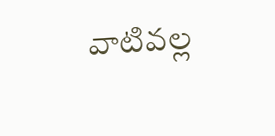వాటివల్ల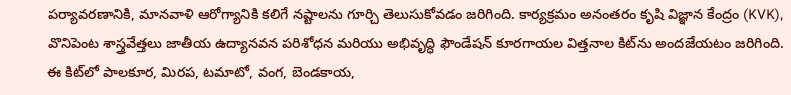పర్యావరణానికి, మానవాళి ఆరోగ్యానికి కలిగే నష్టాలను గూర్చి తెలుసుకోవడం జరిగింది. కార్యక్రమం అనంతరం కృషి విజ్ఞాన కేంద్రం (KVK), వొనిపెంట శాస్త్రవేత్తలు జాతీయ ఉద్యానవన పరిశోధన మరియు అభివృద్ధి ఫౌండేషన్ కూరగాయల విత్తనాల కిట్‌ను అందజేయటం జరిగింది. ఈ కిట్‌లో పాలకూర, మిరప, టమాటో, వంగ, బెండకాయ,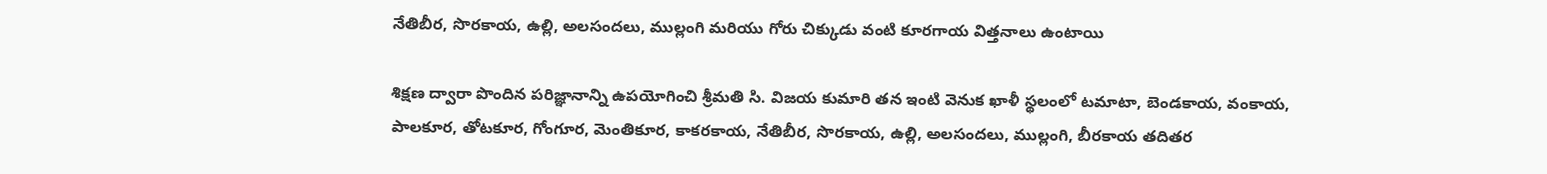నేతిబీర, సొరకాయ, ఉల్లి, అలసందలు, ముల్లంగి మరియు గోరు చిక్కుడు వంటి కూరగాయ విత్తనాలు ఉంటాయి

శిక్షణ ద్వారా పొందిన పరిజ్ఞానాన్ని ఉపయోగించి శ్రీమతి సి. విజయ కుమారి తన ఇంటి వెనుక ఖాళీ స్థలంలో టమాటా, బెండకాయ, వంకాయ, పాలకూర, తోటకూర, గోంగూర, మెంతికూర, కాకరకాయ, నేతిబీర, సొరకాయ, ఉల్లి, అలసందలు, ముల్లంగి, బీరకాయ తదితర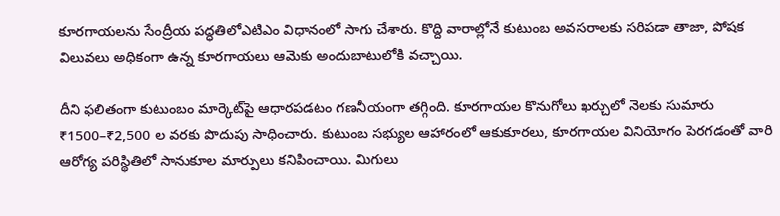కూరగాయలను సేంద్రీయ పద్ధతిలోఎటిఎం విధానంలో సాగు చేశారు. కొద్ది వారాల్లోనే కుటుంబ అవసరాలకు సరిపడా తాజా, పోషక విలువలు అధికంగా ఉన్న కూరగాయలు ఆమెకు అందుబాటులోకి వచ్చాయి.

దీని ఫలితంగా కుటుంబం మార్కెట్‌పై ఆధారపడటం గణనీయంగా తగ్గింది. కూరగాయల కొనుగోలు ఖర్చులో నెలకు సుమారు ₹1500–₹2,500 ల వరకు పొదుపు సాధించారు. కుటుంబ సభ్యుల ఆహారంలో ఆకుకూరలు, కూరగాయల వినియోగం పెరగడంతో వారి ఆరోగ్య పరిస్థితిలో సానుకూల మార్పులు కనిపించాయి. మిగులు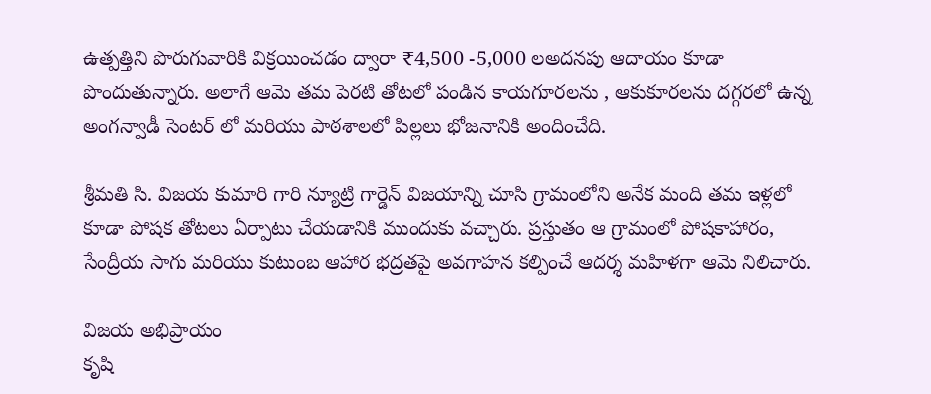ఉత్పత్తిని పొరుగువారికి విక్రయించడం ద్వారా ₹4,500 -5,000 లఅదనపు ఆదాయం కూడా పొందుతున్నారు. అలాగే ఆమె తమ పెరటి తోటలో పండిన కాయగూరలను , ఆకుకూరలను దగ్గరలో ఉన్న అంగన్వాడీ సెంటర్ లో మరియు పాఠశాలలో పిల్లలు భోజనానికి అందించేది.

శ్రీమతి సి. విజయ కుమారి గారి న్యూట్రి గార్డెన్ విజయాన్ని చూసి గ్రామంలోని అనేక మంది తమ ఇళ్లలో కూడా పోషక తోటలు ఏర్పాటు చేయడానికి ముందుకు వచ్చారు. ప్రస్తుతం ఆ గ్రామంలో పోషకాహారం, సేంద్రీయ సాగు మరియు కుటుంబ ఆహార భద్రతపై అవగాహన కల్పించే ఆదర్శ మహిళగా ఆమె నిలిచారు.

విజయ అభిప్రాయం
కృషి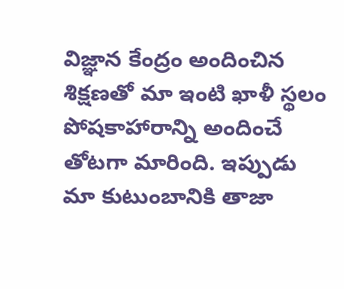విజ్ఞాన కేంద్రం అందించిన శిక్షణతో మా ఇంటి ఖాళీ స్థలం పోషకాహారాన్ని అందించే తోటగా మారింది. ఇప్పుడు మా కుటుంబానికి తాజా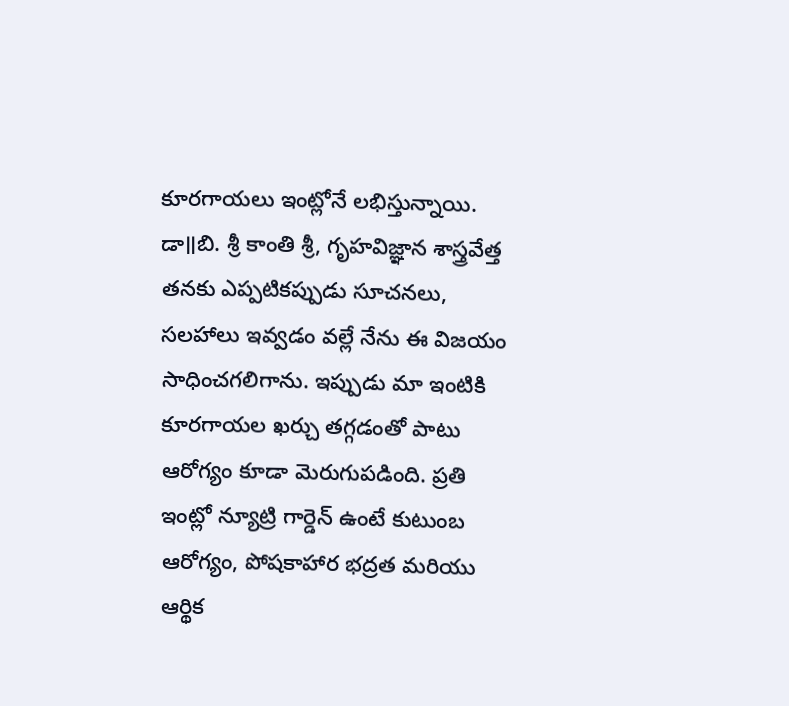కూరగాయలు ఇంట్లోనే లభిస్తున్నాయి. డా॥బి. శ్రీ కాంతి శ్రీ, గృహవిజ్ఞాన శాస్త్రవేత్త తనకు ఎప్పటికప్పుడు సూచనలు, సలహాలు ఇవ్వడం వల్లే నేను ఈ విజయం సాధించగలిగాను. ఇప్పుడు మా ఇంటికి కూరగాయల ఖర్చు తగ్గడంతో పాటు ఆరోగ్యం కూడా మెరుగుపడింది. ప్రతి ఇంట్లో న్యూట్రి గార్డెన్ ఉంటే కుటుంబ ఆరోగ్యం, పోషకాహార భద్రత మరియు ఆర్థిక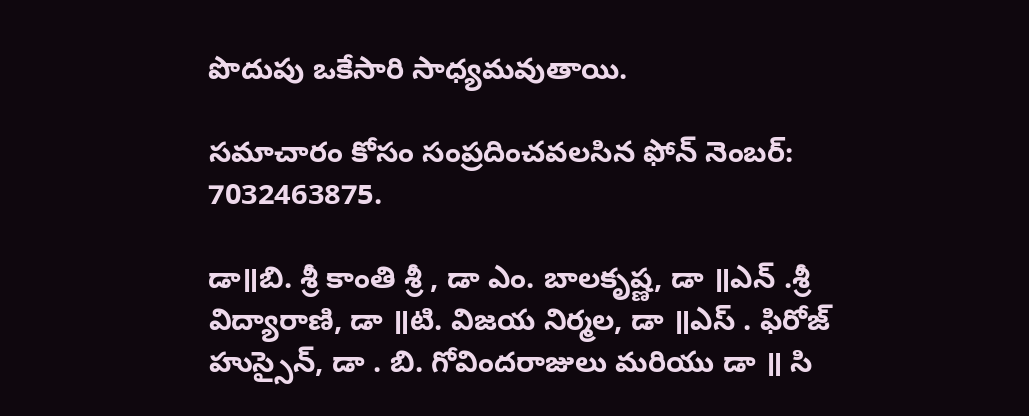పొదుపు ఒకేసారి సాధ్యమవుతాయి.

సమాచారం కోసం సంప్రదించవలసిన ఫోన్ నెంబర్: 7032463875.

డా॥బి. శ్రీ కాంతి శ్రీ , డా ఎం. బాలకృష్ణ, డా ॥ఎన్ .శ్రీ విద్యారాణి, డా ॥టి. విజయ నిర్మల, డా ॥ఎస్ . ఫిరోజ్ హుస్సైన్, డా . బి. గోవిందరాజులు మరియు డా ॥ సి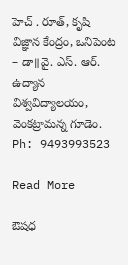హెచ్ . రూత్, కృషి విజ్ఞాన కేంద్రం, ఒనిపెంట – డా॥వై. ఎస్. ఆర్. ఉద్యాన విశ్వవిద్యాలయం, వెంకట్రామన్న గూడెం. Ph: 9493993523

Read More

ఔషధ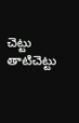చెట్టు తాటిచెట్టు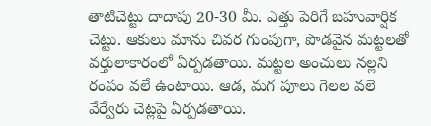తాటిచెట్టు దాదాపు 20-30 మీ. ఎత్తు పెరిగే బహువార్షిక చెట్టు. ఆకులు మాను చివర గుంపుగా, పొడవైన మట్టలతో వర్తులాకారంలో ఏర్పడతాయి. మట్టల అంచులు నల్లని రంపం వలే ఉంటాయి. ఆడ, మగ పూలు గెలల వలె వేర్వేరు చెట్లపై ఏర్పడతాయి.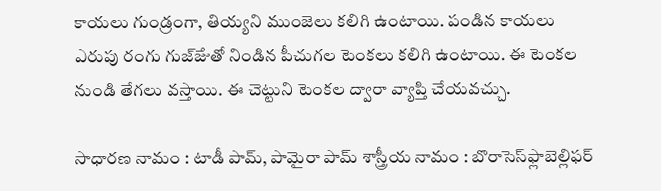కాయలు గుండ్రంగా, తియ్యని ముంజెలు కలిగి ఉంటాయి. పండిన కాయలు ఎరుపు రంగు గుజ్ౙుతో నిండిన పీచుగల టెంకలు కలిగి ఉంటాయి. ఈ టెంకల నుండి తేగలు వస్తాయి. ఈ చెట్టుని టెంకల ద్వారా వ్యాప్తి చేయవచ్చు.

సాధారణ నామం : టాడీ పామ్, పామైరా పామ్ శాస్త్రీయ నామం : బొరాసెస్‌ఫ్లాబెల్లిఫర్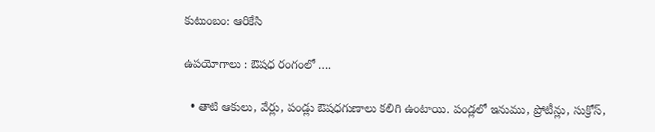కుటుంబం: ఆరికేసి

ఉపయోగాలు : ఔషధ రంగంలో ….

  • తాటి ఆకులు, వేర్లు, పండ్లు ఔషధగుణాలు కలిగి ఉంటాయి. పండ్లలో ఇనుము, ప్రోటీన్లు, సుక్రోస్,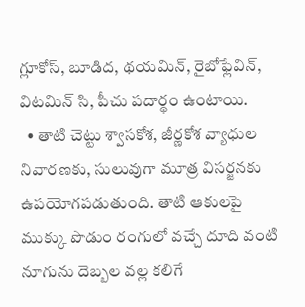గ్లూకోస్, బూడిద, థయమిన్, రైబోఫ్లేవిన్, విటమిన్ సి, పీచు పదార్థం ఉంటాయి.
  • తాటి చెట్టు శ్వాసకోశ, జీర్ణకోశ వ్యాధుల నివారణకు, సులువుగా మూత్ర విసర్జనకు ఉపయోగపడుతుంది. తాటి ఆకులపై ముక్కు పొడుం రంగులో వచ్చే దూది వంటి నూగును దెబ్బల వల్ల కలిగే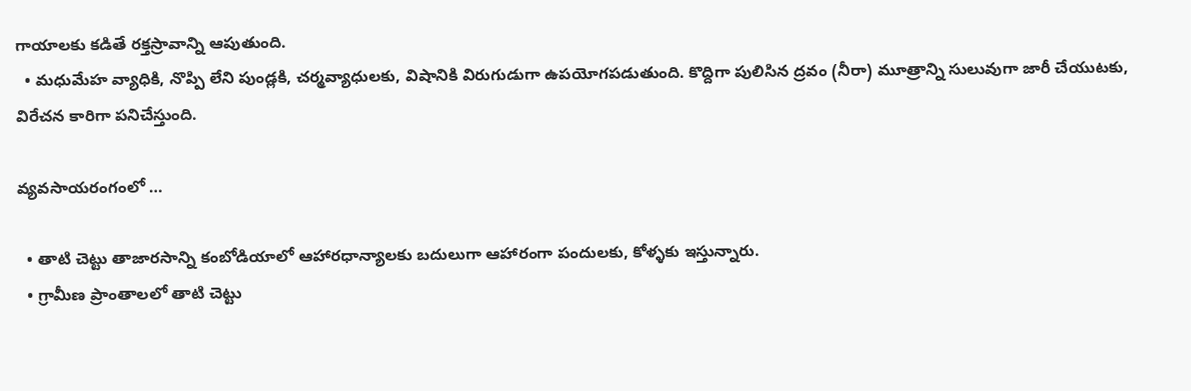గాయాలకు కడితే రక్తస్రావాన్ని ఆపుతుంది.
  • మధుమేహ వ్యాధికి, నొప్పి లేని పుండ్లకి, చర్మవ్యాధులకు, విషానికి విరుగుడుగా ఉపయోగపడుతుంది. కొద్దిగా పులిసిన ద్రవం (నీరా) మూత్రాన్ని సులువుగా జారీ చేయుటకు, విరేచన కారిగా పనిచేస్తుంది.

వ్యవసాయరంగంలో …

  • తాటి చెట్టు తాజారసాన్ని కంబోడియాలో ఆహారధాన్యాలకు బదులుగా ఆహారంగా పందులకు, కోళ్ళకు ఇస్తున్నారు.
  • గ్రామీణ ప్రాంతాలలో తాటి చెట్టు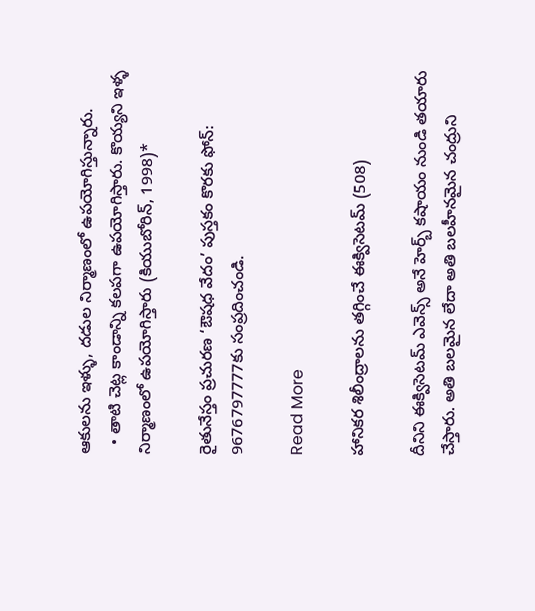ఆకులను ఇళ్ళు, దడుల నిర్మాణంలో ఉపయోగిస్తున్నారు.
  • తాటి చెట్ల కాండాన్ని కలపగా ఉపయోగిస్తారు. కొయ్యని ఇళ్ళ నిర్మాణంలో ఉపయోగిస్తారు (కియుబోరిన్, 1998)*

రైతునేస్తం ప్రచురణ ‘ఔషధ వేదం’ పుస్తకం కొరకు ఫోన్: 9676797777కు సంప్రదించండి.

Read More

హానికర శిలీంద్రాలను తగ్గించే ఈక్విసెటమ్ (508)

దీనిని ఈక్విసెటమ్ ఎవెన్స్ అనే హెర్బ్ కషాయం నుండి తయారు చేస్తారు. అతి బలమైన లేదా అతి బలహీనమైన చంద్రుని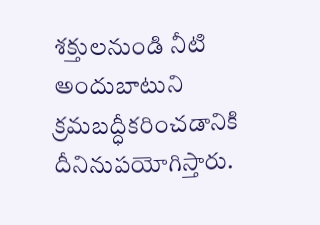శక్తులనుండి నీటి అందుబాటుని క్రమబద్ధీకరించడానికి దీనినుపయోగిస్తారు.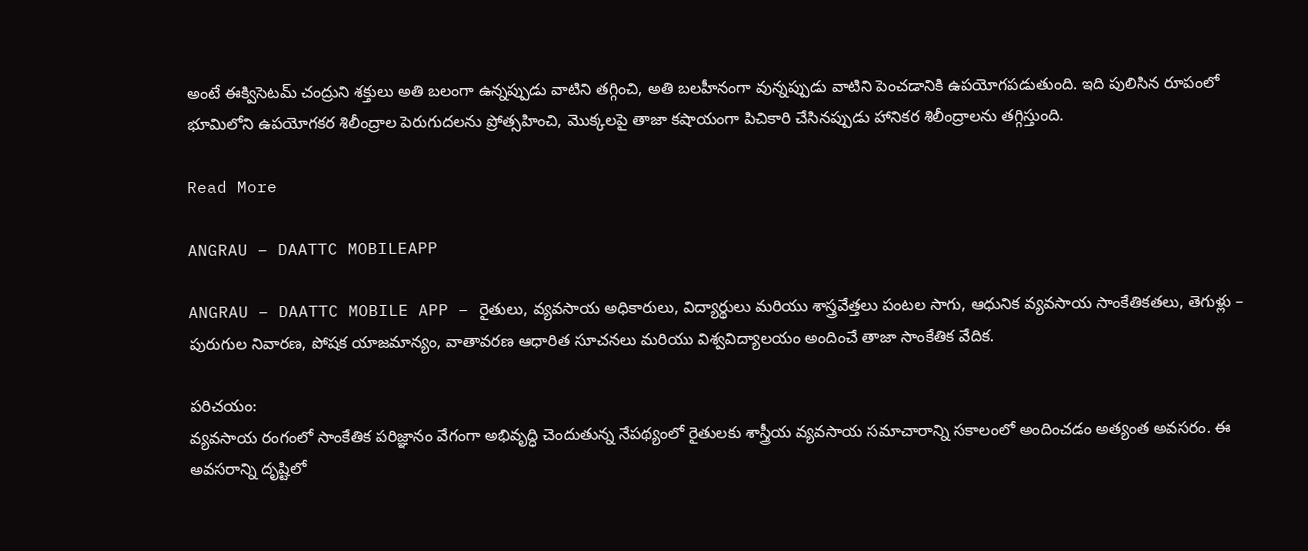అంటే ఈక్విసెటమ్ చంద్రుని శక్తులు అతి బలంగా ఉన్నప్పుడు వాటిని తగ్గించి, అతి బలహీనంగా వున్నప్పుడు వాటిని పెంచడానికి ఉపయోగపడుతుంది. ఇది పులిసిన రూపంలో భూమిలోని ఉపయోగకర శిలీంద్రాల పెరుగుదలను ప్రోత్సహించి, మొక్కలపై తాజా కషాయంగా పిచికారి చేసినప్పుడు హానికర శిలీంద్రాలను తగ్గిస్తుంది.

Read More

ANGRAU – DAATTC MOBILEAPP

ANGRAU – DAATTC MOBILE APP – రైతులు, వ్యవసాయ అధికారులు, విద్యార్థులు మరియు శాస్త్రవేత్తలు పంటల సాగు, ఆధునిక వ్యవసాయ సాంకేతికతలు, తెగుళ్లు – పురుగుల నివారణ, పోషక యాజమాన్యం, వాతావరణ ఆధారిత సూచనలు మరియు విశ్వవిద్యాలయం అందించే తాజా సాంకేతిక వేదిక.

పరిచయం:
వ్యవసాయ రంగంలో సాంకేతిక పరిజ్ఞానం వేగంగా అభివృద్ధి చెందుతున్న నేపథ్యంలో రైతులకు శాస్త్రీయ వ్యవసాయ సమాచారాన్ని సకాలంలో అందించడం అత్యంత అవసరం. ఈ అవసరాన్ని దృష్టిలో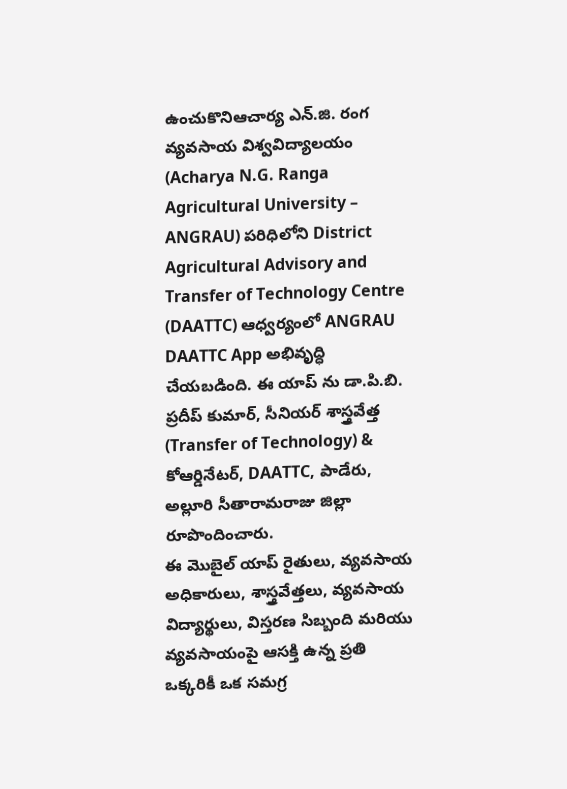ఉంచుకొనిఆచార్య ఎన్.జి. రంగ వ్యవసాయ విశ్వవిద్యాలయం (Acharya N.G. Ranga Agricultural University – ANGRAU) పరిధిలోని District Agricultural Advisory and Transfer of Technology Centre (DAATTC) ఆధ్వర్యంలో ANGRAU DAATTC App అభివృద్ధి చేయబడింది. ఈ యాప్ ను డా.పి.బి. ప్రదీప్ కుమార్, సీనియర్ శాస్త్రవేత్త (Transfer of Technology) & కోఆర్డినేటర్, DAATTC, పాడేరు, అల్లూరి సీతారామరాజు జిల్లా రూపొందించారు.
ఈ మొబైల్ యాప్ రైతులు, వ్యవసాయ అధికారులు, శాస్త్రవేత్తలు, వ్యవసాయ విద్యార్థులు, విస్తరణ సిబ్బంది మరియు వ్యవసాయంపై ఆసక్తి ఉన్న ప్రతి ఒక్కరికీ ఒక సమగ్ర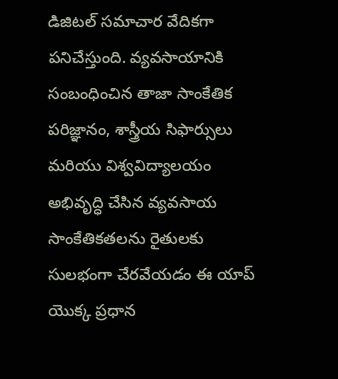డిజిటల్ సమాచార వేదికగా పనిచేస్తుంది. వ్యవసాయానికి సంబంధించిన తాజా సాంకేతిక పరిజ్ఞానం, శాస్త్రీయ సిఫార్సులు మరియు విశ్వవిద్యాలయం అభివృద్ధి చేసిన వ్యవసాయ సాంకేతికతలను రైతులకు సులభంగా చేరవేయడం ఈ యాప్ యొక్క ప్రధాన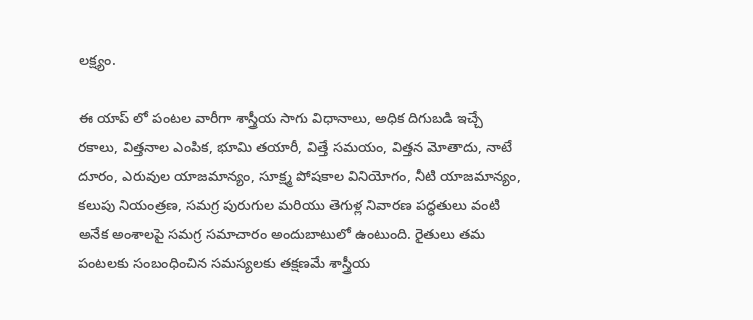లక్ష్యం.

ఈ యాప్ లో పంటల వారీగా శాస్త్రీయ సాగు విధానాలు, అధిక దిగుబడి ఇచ్చే రకాలు, విత్తనాల ఎంపిక, భూమి తయారీ, విత్తే సమయం, విత్తన మోతాదు, నాటే దూరం, ఎరువుల యాజమాన్యం, సూక్ష్మ పోషకాల వినియోగం, నీటి యాజమాన్యం, కలుపు నియంత్రణ, సమగ్ర పురుగుల మరియు తెగుళ్ల నివారణ పద్ధతులు వంటి అనేక అంశాలపై సమగ్ర సమాచారం అందుబాటులో ఉంటుంది. రైతులు తమ పంటలకు సంబంధించిన సమస్యలకు తక్షణమే శాస్త్రీయ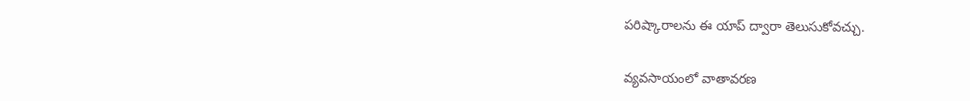పరిష్కారాలను ఈ యాప్ ద్వారా తెలుసుకోవచ్చు.

వ్యవసాయంలో వాతావరణ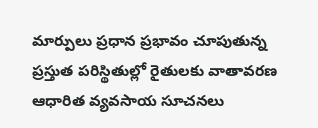మార్పులు ప్రధాన ప్రభావం చూపుతున్న ప్రస్తుత పరిస్థితుల్లో రైతులకు వాతావరణ ఆధారిత వ్యవసాయ సూచనలు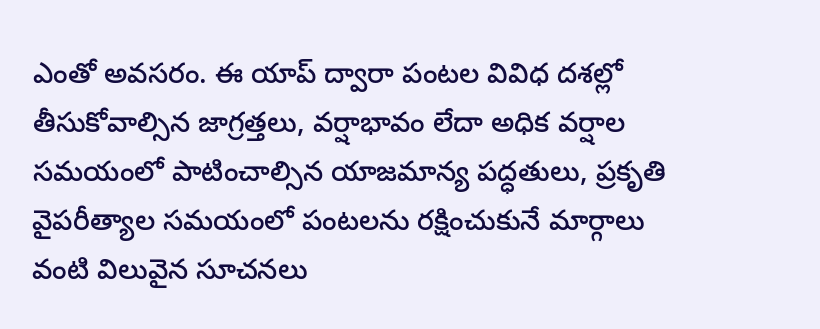ఎంతో అవసరం. ఈ యాప్ ద్వారా పంటల వివిధ దశల్లో తీసుకోవాల్సిన జాగ్రత్తలు, వర్షాభావం లేదా అధిక వర్షాల సమయంలో పాటించాల్సిన యాజమాన్య పద్ధతులు, ప్రకృతి వైపరీత్యాల సమయంలో పంటలను రక్షించుకునే మార్గాలు వంటి విలువైన సూచనలు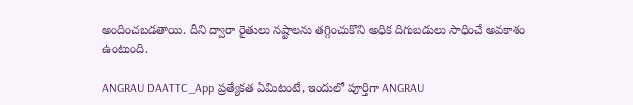అందించబడతాయి. దీని ద్వారా రైతులు నష్టాలను తగ్గించుకొని అధిక దిగుబడులు సాధించే అవకాశం
ఉంటుంది.

ANGRAU DAATTC_App ప్రత్యేకత ఏమిటంటే, ఇందులో పూర్తిగా ANGRAU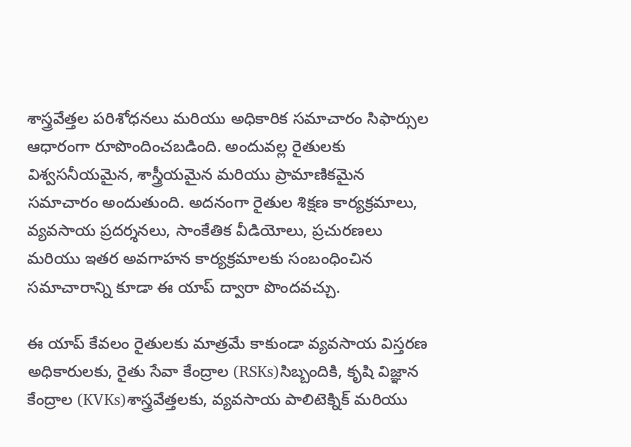శాస్త్రవేత్తల పరిశోధనలు మరియు అధికారిక సమాచారం సిఫార్సుల ఆధారంగా రూపొందించబడింది. అందువల్ల రైతులకు విశ్వసనీయమైన, శాస్త్రీయమైన మరియు ప్రామాణికమైన సమాచారం అందుతుంది. అదనంగా రైతుల శిక్షణ కార్యక్రమాలు, వ్యవసాయ ప్రదర్శనలు, సాంకేతిక వీడియోలు, ప్రచురణలు మరియు ఇతర అవగాహన కార్యక్రమాలకు సంబంధించిన సమాచారాన్ని కూడా ఈ యాప్ ద్వారా పొందవచ్చు.

ఈ యాప్ కేవలం రైతులకు మాత్రమే కాకుండా వ్యవసాయ విస్తరణ అధికారులకు, రైతు సేవా కేంద్రాల (RSKs)సిబ్బందికి, కృషి విజ్ఞాన కేంద్రాల (KVKs)శాస్త్రవేత్తలకు, వ్యవసాయ పాలిటెక్నిక్ మరియు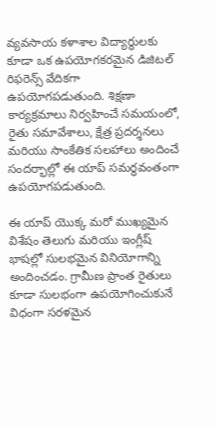వ్యవసాయ కళాశాల విద్యార్థులకు కూడా ఒక ఉపయోగకరమైన డిజిటల్ రిఫరెన్స్ వేదికగా ఉపయోగపడుతుంది. శిక్షణా కార్యక్రమాలు నిర్వహించే సమయంలో, రైతు సమావేశాలు, క్షేత్ర ప్రదర్శనలు మరియు సాంకేతిక సలహాలు అందించే సందర్భాల్లో ఈ యాప్ సమర్ధవంతంగా ఉపయోగపడుతుంది.

ఈ యాప్ యొక్క మరో ముఖ్యమైన విశేషం తెలుగు మరియు ఇంగ్లీష్ భాషల్లో సులభమైన వినియోగాన్ని అందించడం. గ్రామీణ ప్రాంత రైతులు కూడా సులభంగా ఉపయోగించుకునే విధంగా సరళమైన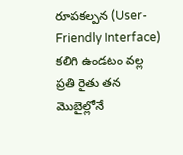రూపకల్పన (User-Friendly Interface) కలిగి ఉండటం వల్ల ప్రతి రైతు తన మొబైల్లోనే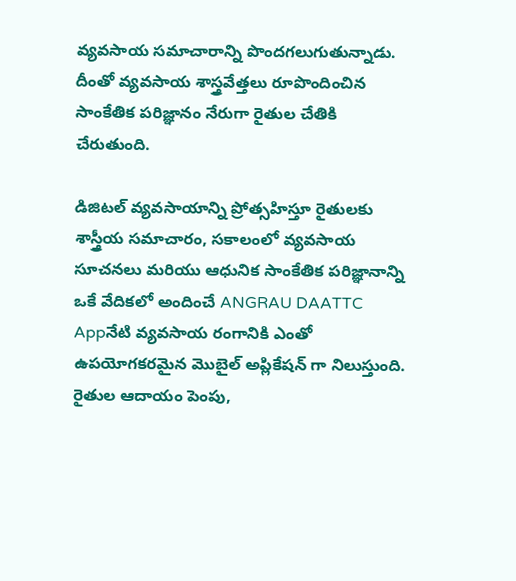వ్యవసాయ సమాచారాన్ని పొందగలుగుతున్నాడు. దీంతో వ్యవసాయ శాస్త్రవేత్తలు రూపొందించిన సాంకేతిక పరిజ్ఞానం నేరుగా రైతుల చేతికి చేరుతుంది.

డిజిటల్ వ్యవసాయాన్ని ప్రోత్సహిస్తూ రైతులకు శాస్త్రీయ సమాచారం, సకాలంలో వ్యవసాయ సూచనలు మరియు ఆధునిక సాంకేతిక పరిజ్ఞానాన్ని ఒకే వేదికలో అందించే ANGRAU DAATTC Appనేటి వ్యవసాయ రంగానికి ఎంతో ఉపయోగకరమైన మొబైల్ అప్లికేషన్ గా నిలుస్తుంది. రైతుల ఆదాయం పెంపు,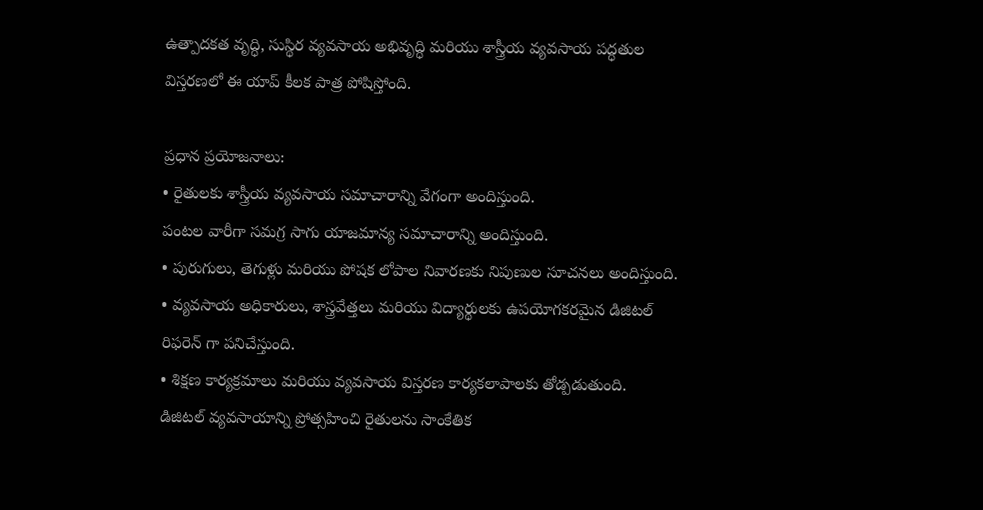ఉత్పాదకత వృద్ధి, సుస్థిర వ్యవసాయ అభివృద్ధి మరియు శాస్త్రీయ వ్యవసాయ పద్ధతుల విస్తరణలో ఈ యాప్ కీలక పాత్ర పోషిస్తోంది.

ప్రధాన ప్రయోజనాలు:
• రైతులకు శాస్త్రీయ వ్యవసాయ సమాచారాన్ని వేగంగా అందిస్తుంది.
పంటల వారీగా సమగ్ర సాగు యాజమాన్య సమాచారాన్ని అందిస్తుంది.
• పురుగులు, తెగుళ్లు మరియు పోషక లోపాల నివారణకు నిపుణుల సూచనలు అందిస్తుంది.
• వ్యవసాయ అధికారులు, శాస్త్రవేత్తలు మరియు విద్యార్థులకు ఉపయోగకరమైన డిజిటల్ రిఫరెన్ గా పనిచేస్తుంది.
• శిక్షణ కార్యక్రమాలు మరియు వ్యవసాయ విస్తరణ కార్యకలాపాలకు తోడ్పడుతుంది.
డిజిటల్ వ్యవసాయాన్ని ప్రోత్సహించి రైతులను సాంకేతిక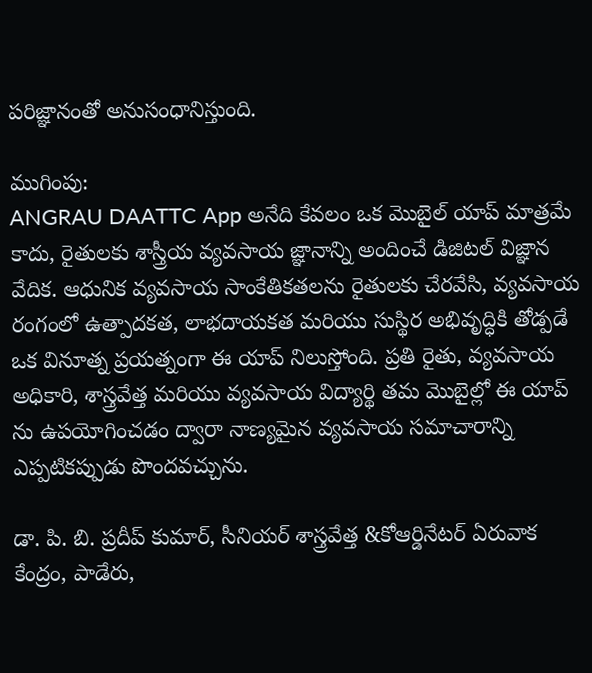పరిజ్ఞానంతో అనుసంధానిస్తుంది.

ముగింపు:
ANGRAU DAATTC App అనేది కేవలం ఒక మొబైల్ యాప్ మాత్రమే కాదు, రైతులకు శాస్త్రీయ వ్యవసాయ జ్ఞానాన్ని అందించే డిజిటల్ విజ్ఞాన వేదిక. ఆధునిక వ్యవసాయ సాంకేతికతలను రైతులకు చేరవేసి, వ్యవసాయ రంగంలో ఉత్పాదకత, లాభదాయకత మరియు సుస్థిర అభివృద్ధికి తోడ్పడే ఒక వినూత్న ప్రయత్నంగా ఈ యాప్ నిలుస్తోంది. ప్రతి రైతు, వ్యవసాయ అధికారి, శాస్త్రవేత్త మరియు వ్యవసాయ విద్యార్థి తమ మొబైల్లో ఈ యాప్ ను ఉపయోగించడం ద్వారా నాణ్యమైన వ్యవసాయ సమాచారాన్ని ఎప్పటికప్పుడు పొందవచ్చును.

డా. పి. బి. ప్రదీప్ కుమార్, సీనియర్ శాస్త్రవేత్త &కోఆర్డినేటర్ ఏరువాక కేంద్రం, పాడేరు,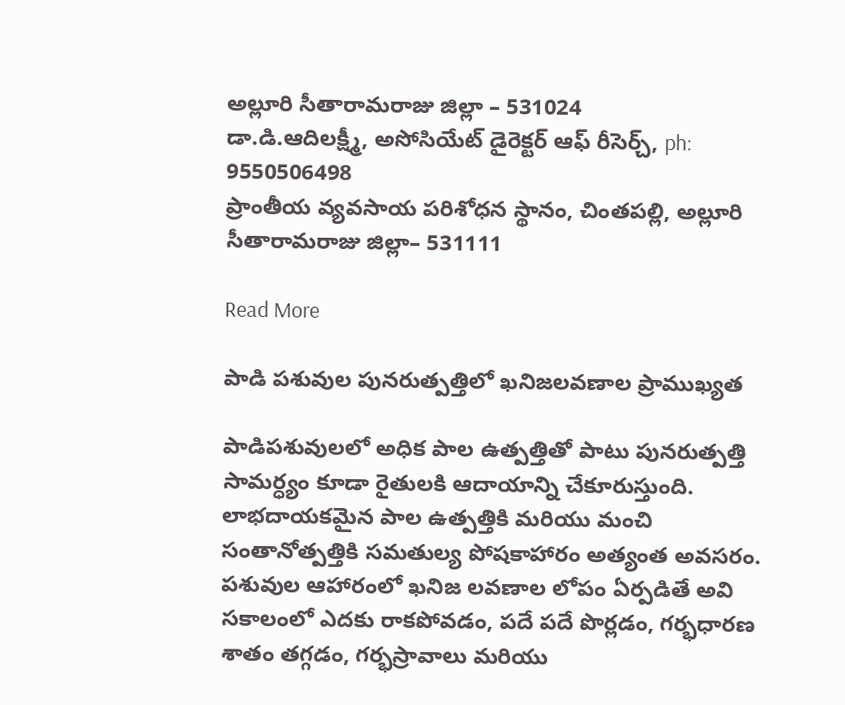అల్లూరి సీతారామరాజు జిల్లా – 531024
డా.డి.ఆదిలక్ష్మీ, అసోసియేట్ డైరెక్టర్ ఆఫ్ రీసెర్చ్, ph: 9550506498
ప్రాంతీయ వ్యవసాయ పరిశోధన స్థానం, చింతపల్లి, అల్లూరి సీతారామరాజు జిల్లా– 531111

Read More

పాడి పశువుల పునరుత్పత్తిలో ఖనిజలవణాల ప్రాముఖ్యత

పాడిపశువులలో అధిక పాల ఉత్పత్తితో పాటు పునరుత్పత్తి సామర్ధ్యం కూడా రైతులకి ఆదాయాన్ని చేకూరుస్తుంది. లాభదాయకమైన పాల ఉత్పత్తికి మరియు మంచి సంతానోత్పత్తికి సమతుల్య పోషకాహారం అత్యంత అవసరం. పశువుల ఆహారంలో ఖనిజ లవణాల లోపం ఏర్పడితే అవి సకాలంలో ఎదకు రాకపోవడం, పదే పదే పొర్లడం, గర్భధారణ శాతం తగ్గడం, గర్భస్రావాలు మరియు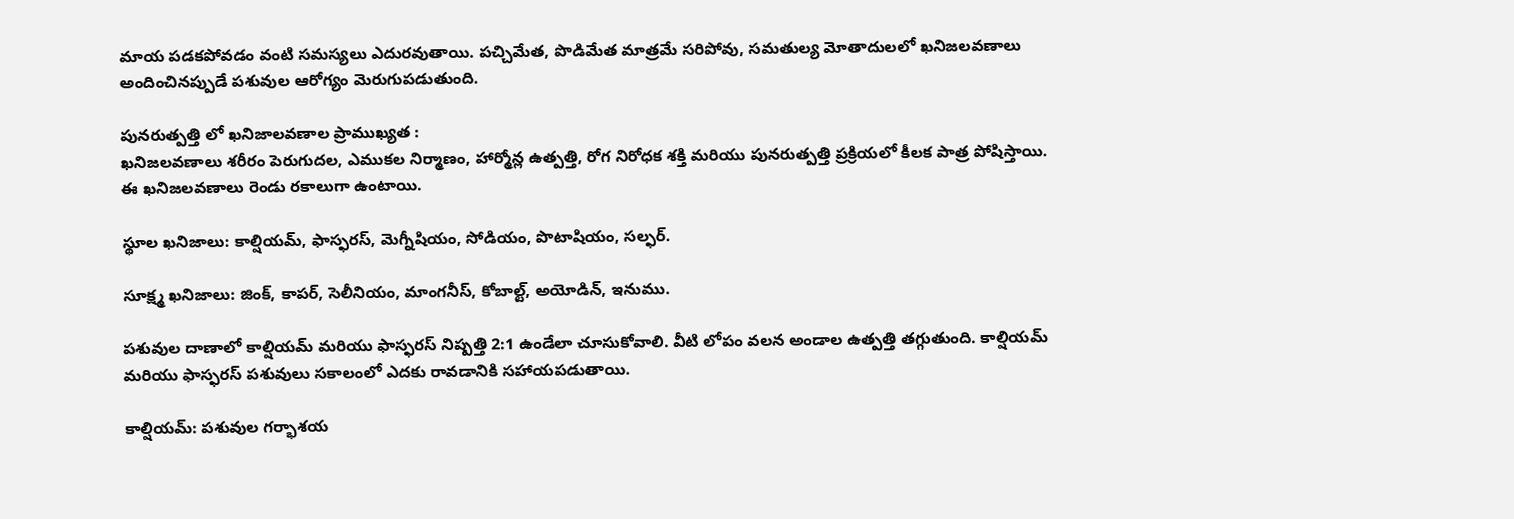మాయ పడకపోవడం వంటి సమస్యలు ఎదురవుతాయి. పచ్చిమేత, పొడిమేత మాత్రమే సరిపోవు, సమతుల్య మోతాదులలో ఖనిజలవణాలు అందించినప్పుడే పశువుల ఆరోగ్యం మెరుగుపడుతుంది.

పునరుత్పత్తి లో ఖనిజాలవణాల ప్రాముఖ్యత :
ఖనిజలవణాలు శరీరం పెరుగుదల, ఎముకల నిర్మాణం, హార్మోన్ల ఉత్పత్తి, రోగ నిరోధక శక్తి మరియు పునరుత్పత్తి ప్రక్రియలో కీలక పాత్ర పోషిస్తాయి. ఈ ఖనిజలవణాలు రెండు రకాలుగా ఉంటాయి.

స్థూల ఖనిజాలు: కాల్షియమ్, ఫాస్ఫరస్, మెగ్నీషియం, సోడియం, పొటాషియం, సల్ఫర్.

సూక్ష్మ ఖనిజాలు: జింక్, కాపర్, సెలీనియం, మాంగనీస్, కోబాల్ట్, అయోడిన్, ఇనుము.

పశువుల దాణాలో కాల్షియమ్ మరియు ఫాస్ఫరస్ నిష్పత్తి 2:1 ఉండేలా చూసుకోవాలి. వీటి లోపం వలన అండాల ఉత్పత్తి తగ్గుతుంది. కాల్షియమ్ మరియు ఫాస్ఫరస్ పశువులు సకాలంలో ఎదకు రావడానికి సహాయపడుతాయి.

కాల్షియమ్: పశువుల గర్భాశయ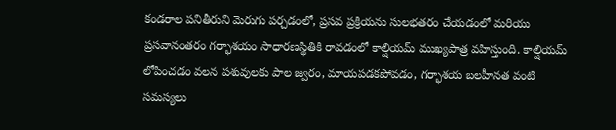కండరాల పనితీరుని మెరుగు పర్చడంలో, ప్రసవ ప్రక్రియను సులభతరం చేయడంలో మరియు ప్రసవానంతరం గర్భాశయం సాధారణస్థితికి రావడంలో కాల్షియమ్ ముఖ్యపాత్ర వహిస్తుంది. కాల్షియమ్ లోపించడం వలన పశువులకు పాల జ్వరం, మాయపడకపోవడం, గర్భాశయ బలహీనత వంటి సమస్యలు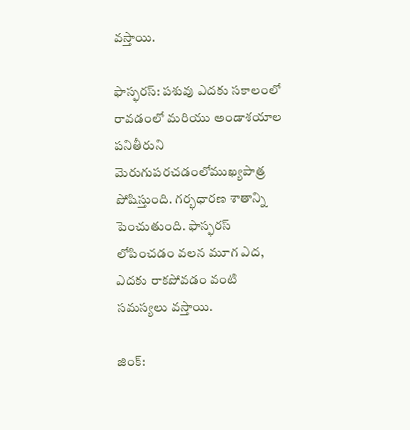వస్తాయి.

ఫాస్ఫరస్: పశువు ఎదకు సకాలంలో రావడంలో మరియు అండాశయాల పనితీరుని మెరుగుపరచడంలోముఖ్యపాత్ర పోషిస్తుంది. గర్భధారణ శాతాన్ని పెంచుతుంది. ఫాస్ఫరస్ లోపించడం వలన మూగ ఎద, ఎదకు రాకపోవడం వంటి సమస్యలు వస్తాయి.

జింక్: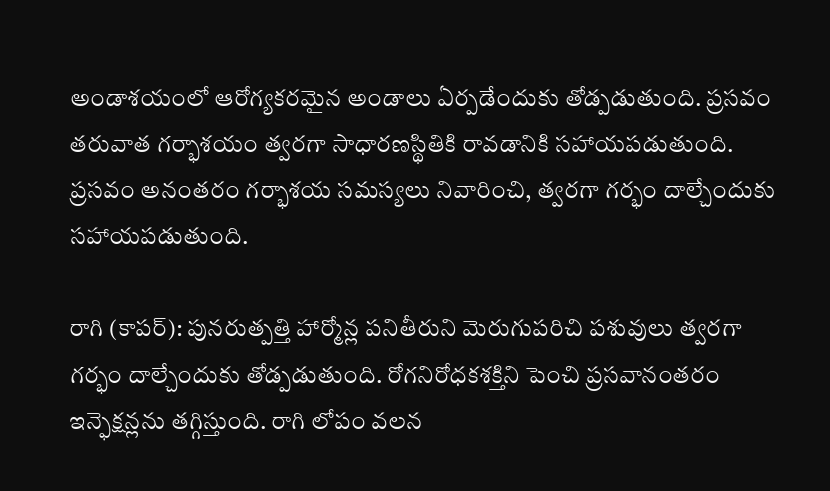అండాశయంలో ఆరోగ్యకరమైన అండాలు ఏర్పడేందుకు తోడ్పడుతుంది. ప్రసవం తరువాత గర్భాశయం త్వరగా సాధారణస్థితికి రావడానికి సహాయపడుతుంది. ప్రసవం అనంతరం గర్భాశయ సమస్యలు నివారించి, త్వరగా గర్భం దాల్చేందుకు సహాయపడుతుంది.

రాగి (కాపర్): పునరుత్పత్తి హార్మోన్ల పనితీరుని మెరుగుపరిచి పశువులు త్వరగా గర్భం దాల్చేందుకు తోడ్పడుతుంది. రోగనిరోధకశక్తిని పెంచి ప్రసవానంతరం ఇన్ఫెక్షన్లను తగ్గిస్తుంది. రాగి లోపం వలన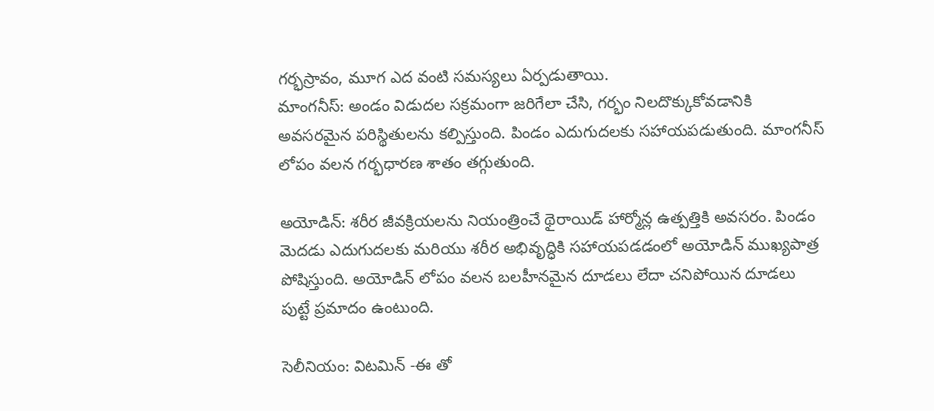గర్భస్రావం, మూగ ఎద వంటి సమస్యలు ఏర్పడుతాయి.
మాంగనీస్: అండం విడుదల సక్రమంగా జరిగేలా చేసి, గర్భం నిలదొక్కుకోవడానికి అవసరమైన పరిస్థితులను కల్పిస్తుంది. పిండం ఎదుగుదలకు సహాయపడుతుంది. మాంగనీస్ లోపం వలన గర్భధారణ శాతం తగ్గుతుంది.

అయోడిన్: శరీర జీవక్రియలను నియంత్రించే థైరాయిడ్ హార్మోన్ల ఉత్పత్తికి అవసరం. పిండం మెదడు ఎదుగుదలకు మరియు శరీర అభివృద్ధికి సహాయపడడంలో అయోడిన్ ముఖ్యపాత్ర పోషిస్తుంది. అయోడిన్ లోపం వలన బలహీనమైన దూడలు లేదా చనిపోయిన దూడలు పుట్టే ప్రమాదం ఉంటుంది.

సెలీనియం: విటమిన్ -ఈ తో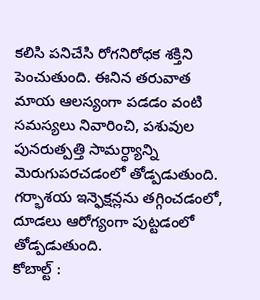కలిసి పనిచేసి రోగనిరోధక శక్తిని పెంచుతుంది. ఈనిన తరువాత మాయ ఆలస్యంగా పడడం వంటి సమస్యలు నివారించి, పశువుల పునరుత్పత్తి సామర్ధ్యాన్ని మెరుగుపరచడంలో తోడ్పడుతుంది. గర్భాశయ ఇన్ఫెక్షన్లను తగ్గించడంలో, దూడలు ఆరోగ్యంగా పుట్టడంలో తోడ్పడుతుంది.
కోబాల్ట్ :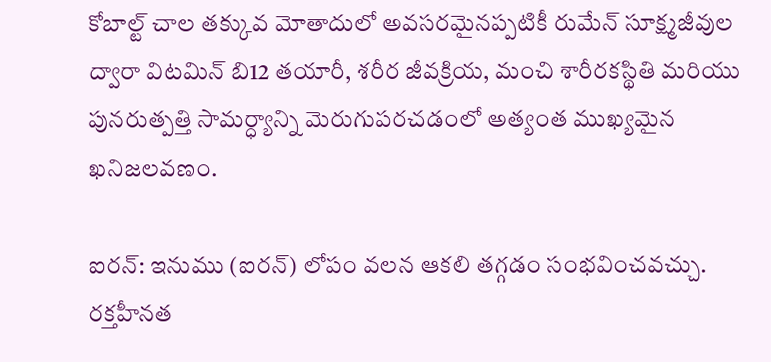కోబాల్ట్ చాల తక్కువ మోతాదులో అవసరమైనప్పటికీ రుమేన్ సూక్ష్మజీవుల ద్వారా విటమిన్ బి12 తయారీ, శరీర జీవక్రియ, మంచి శారీరకస్థితి మరియు పునరుత్పత్తి సామర్ధ్యాన్ని మెరుగుపరచడంలో అత్యంత ముఖ్యమైన ఖనిజలవణం.

ఐరన్: ఇనుము (ఐరన్) లోపం వలన ఆకలి తగ్గడం సంభవించవచ్చు. రక్తహీనత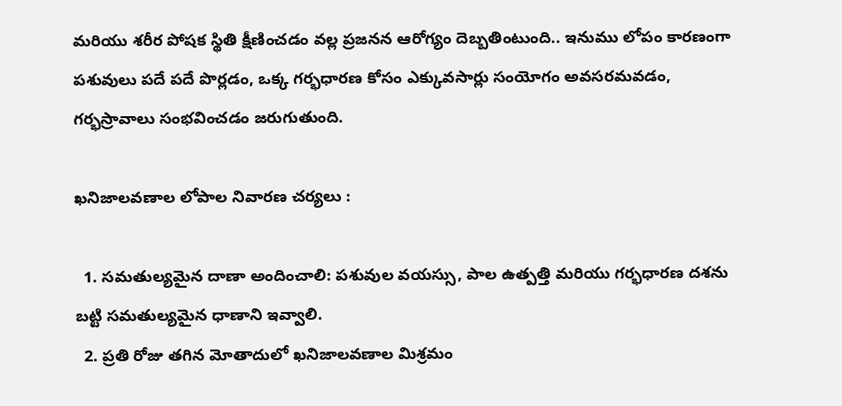మరియు శరీర పోషక స్థితి క్షీణించడం వల్ల ప్రజనన ఆరోగ్యం దెబ్బతింటుంది.. ఇనుము లోపం కారణంగా పశువులు పదే పదే పొర్లడం, ఒక్క గర్భధారణ కోసం ఎక్కువసార్లు సంయోగం అవసరమవడం, గర్భస్రావాలు సంభవించడం జరుగుతుంది.

ఖనిజాలవణాల లోపాల నివారణ చర్యలు :

  1. సమతుల్యమైన దాణా అందించాలి: పశువుల వయస్సు, పాల ఉత్పత్తి మరియు గర్భధారణ దశను బట్టి సమతుల్యమైన ధాణాని ఇవ్వాలి.
  2. ప్రతి రోజు తగిన మోతాదులో ఖనిజాలవణాల మిశ్రమం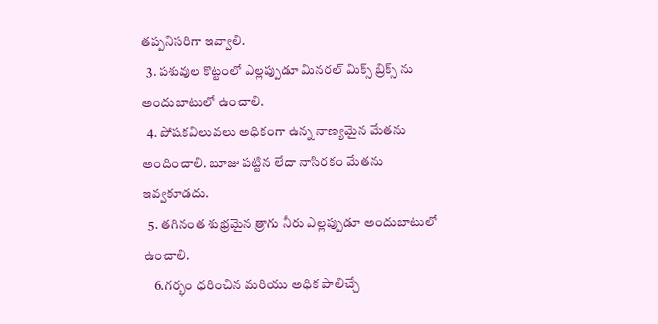తప్పనిసరిగా ఇవ్వాలి.
  3. పశువుల కొట్టంలో ఎల్లప్పుడూ మినరల్ మిక్స్ బ్రిక్స్ ను అందుబాటులో ఉంచాలి.
  4. పోషకవిలువలు అధికంగా ఉన్న నాణ్యమైన మేతను అందించాలి. బూజు పట్టిన లేదా నాసిరకం మేతను ఇవ్వకూడదు.
  5. తగినంత శుభ్రమైన త్రాగు నీరు ఎల్లప్పుడూ అందుబాటులో ఉంచాలి.
    6.గర్భం ధరించిన మరియు అధిక పాలిచ్చే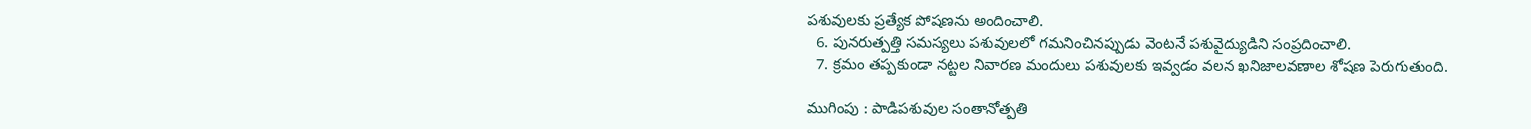పశువులకు ప్రత్యేక పోషణను అందించాలి.
  6. పునరుత్పత్తి సమస్యలు పశువులలో గమనించినప్పుడు వెంటనే పశువైద్యుడిని సంప్రదించాలి.
  7. క్రమం తప్పకుండా నట్టల నివారణ మందులు పశువులకు ఇవ్వడం వలన ఖనిజాలవణాల శోషణ పెరుగుతుంది.

ముగింపు : పాడిపశువుల సంతానోత్పతి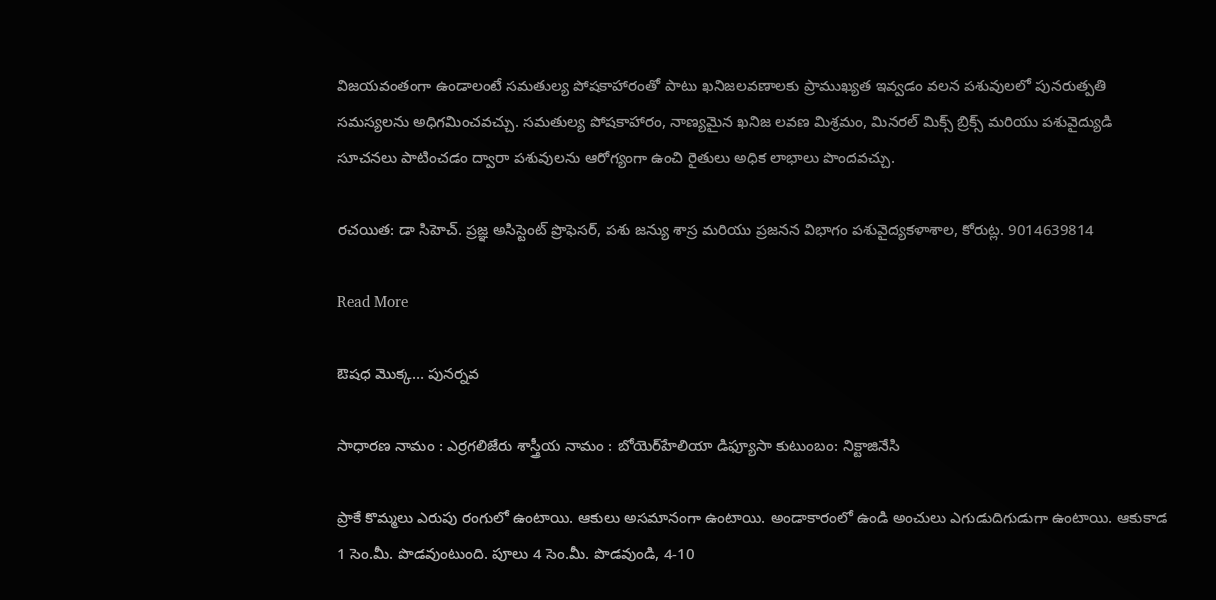విజయవంతంగా ఉండాలంటే సమతుల్య పోషకాహారంతో పాటు ఖనిజలవణాలకు ప్రాముఖ్యత ఇవ్వడం వలన పశువులలో పునరుత్పతి సమస్యలను అధిగమించవచ్చు. సమతుల్య పోషకాహారం, నాణ్యమైన ఖనిజ లవణ మిశ్రమం, మినరల్ మిక్స్ బ్రిక్స్ మరియు పశువైద్యుడి సూచనలు పాటించడం ద్వారా పశువులను ఆరోగ్యంగా ఉంచి రైతులు అధిక లాభాలు పొందవచ్చు.

రచయిత: డా సిహెచ్. ప్రజ్ఞ అసిస్టెంట్ ప్రొఫెసర్, పశు జన్యు శాస్ర మరియు ప్రజనన విభాగం పశువైద్యకళాశాల, కోరుట్ల. 9014639814

Read More

ఔషధ మొక్క… పునర్నవ

సాధారణ నామం : ఎర్రగలిజేరు శాస్త్రీయ నామం : బోయెర్‌హేలియా డిఫ్యూసా కుటుంబం: నిక్టాజినేసి

ప్రాకే కొమ్మలు ఎరుపు రంగులో ఉంటాయి. ఆకులు అసమానంగా ఉంటాయి. అండాకారంలో ఉండి అంచులు ఎగుడుదిగుడుగా ఉంటాయి. ఆకుకాడ 1 సెం.మీ. పొడవుంటుంది. పూలు 4 సెం.మీ. పొడవుండి, 4-10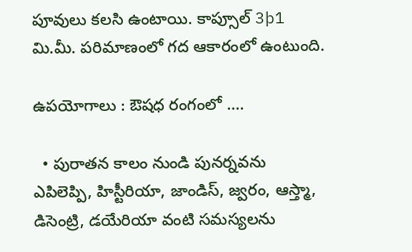పూవులు కలసి ఉంటాయి. కాప్సూల్ 3þ1 మి.మీ. పరిమాణంలో గద ఆకారంలో ఉంటుంది.

ఉపయోగాలు : ఔషధ రంగంలో ….

  • పురాతన కాలం నుండి పునర్నవను ఎపిలెప్పి, హిస్టీరియా, జాండిస్, జ్వరం, ఆస్త్మా, డిసెంట్రి, డయేరియా వంటి సమస్యలను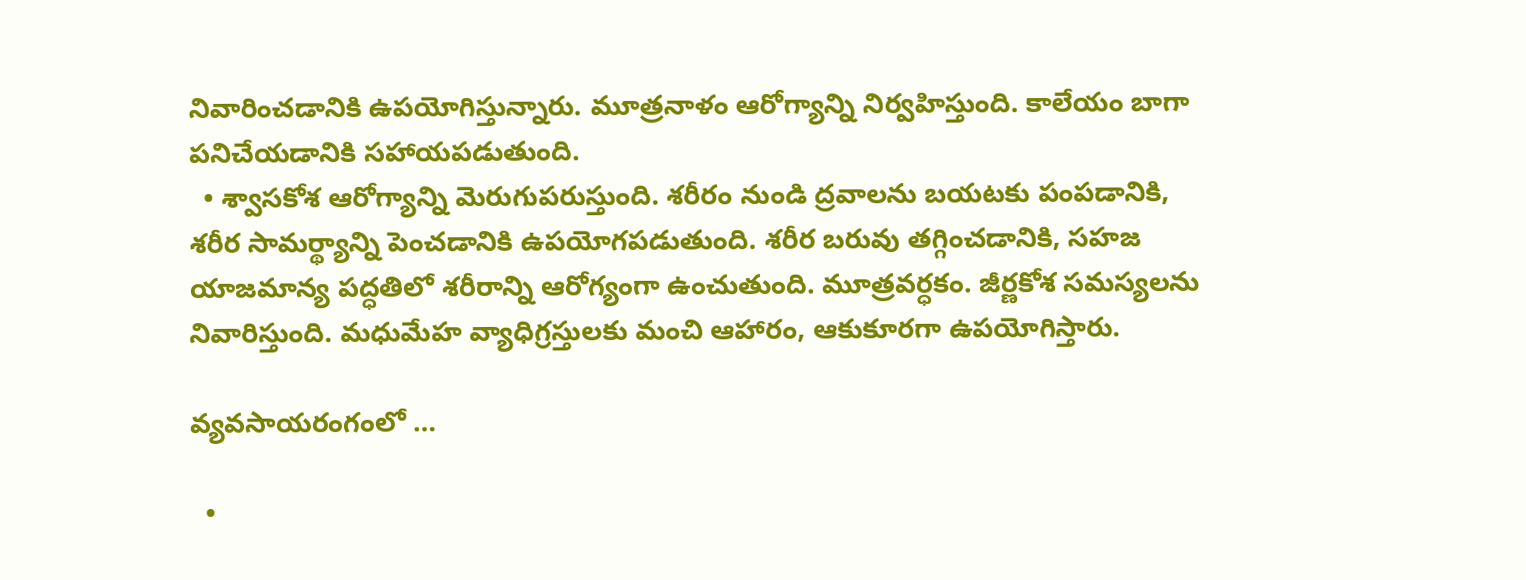నివారించడానికి ఉపయోగిస్తున్నారు. మూత్రనాళం ఆరోగ్యాన్ని నిర్వహిస్తుంది. కాలేయం బాగా పనిచేయడానికి సహాయపడుతుంది.
  • శ్వాసకోశ ఆరోగ్యాన్ని మెరుగుపరుస్తుంది. శరీరం నుండి ద్రవాలను బయటకు పంపడానికి, శరీర సామర్థ్యాన్ని పెంచడానికి ఉపయోగపడుతుంది. శరీర బరువు తగ్గించడానికి, సహజ యాజమాన్య పద్ధతిలో శరీరాన్ని ఆరోగ్యంగా ఉంచుతుంది. మూత్రవర్ధకం. జీర్ణకోశ సమస్యలను నివారిస్తుంది. మధుమేహ వ్యాధిగ్రస్తులకు మంచి ఆహారం, ఆకుకూరగా ఉపయోగిస్తారు.

వ్యవసాయరంగంలో …

  •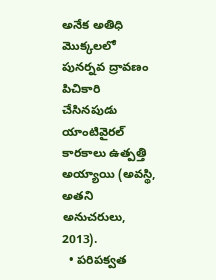అనేక అతిధి మొక్కలలో పునర్నవ ద్రావణం పిచికారి చేసినపుడు యాంటివైరల్ కారకాలు ఉత్పత్తి అయ్యాయి (అవస్థి, అతని అనుచరులు, 2013).
  • పరిపక్వత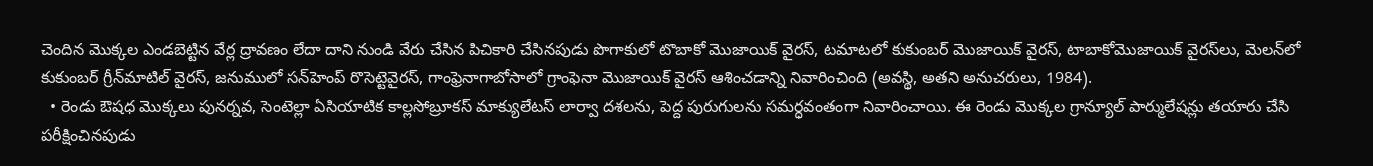చెందిన మొక్కల ఎండబెట్టిన వేర్ల ద్రావణం లేదా దాని నుండి వేరు చేసిన పిచికారి చేసినపుడు పొగాకులో టొబాకో మొజాయిక్ వైరస్, టమాటలో కుకుంబర్ మొజాయిక్ వైరస్, టాబాకోమొజాయిక్ వైరస్‌లు, మెలన్‌లో కుకుంబర్ గ్రీన్‌మాటిల్ వైరస్, జనుములో సన్‌హెంప్ రొసెట్టెవైరస్, గాంఫ్రెనాగాబోసాలో గ్రాంఫెనా మొజాయిక్ వైరస్ ఆశించడాన్ని నివారించింది (అవస్థి, అతని అనుచరులు, 1984).
  • రెండు ఔషధ మొక్కలు పునర్నవ, సెంటెల్లా ఏసియాటిక కాల్లసోబ్రూకస్ మాక్యులేటస్ లార్వా దశలను, పెద్ద పురుగులను సమర్ధవంతంగా నివారించాయి. ఈ రెండు మొక్కల గ్రాన్యూల్ పార్ములేషన్లు తయారు చేసి పరీక్షించినపుడు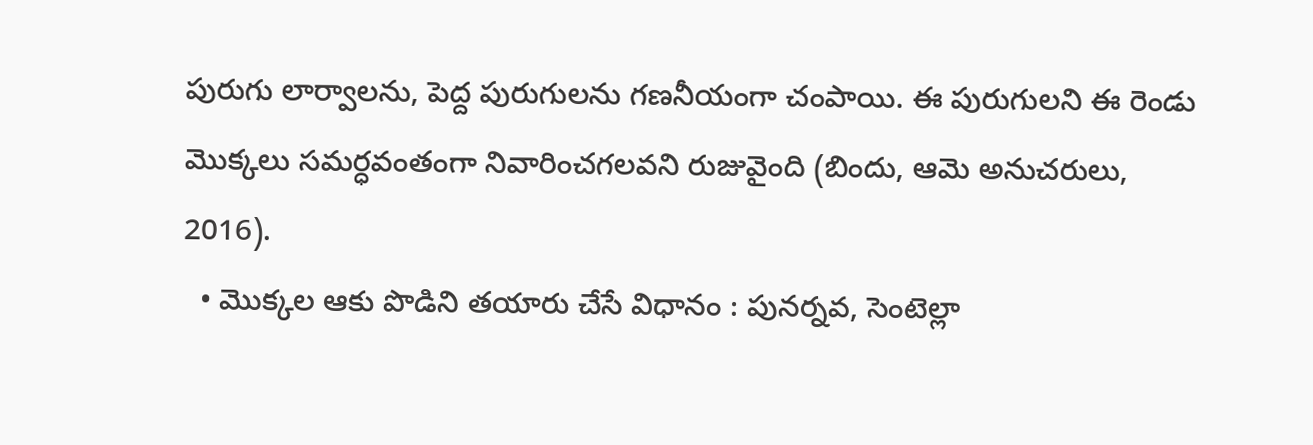పురుగు లార్వాలను, పెద్ద పురుగులను గణనీయంగా చంపాయి. ఈ పురుగులని ఈ రెండు మొక్కలు సమర్ధవంతంగా నివారించగలవని రుజువైంది (బిందు, ఆమె అనుచరులు, 2016).
  • మొక్కల ఆకు పొడిని తయారు చేసే విధానం : పునర్నవ, సెంటెల్లా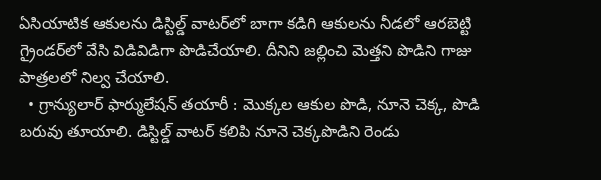ఏసియాటిక ఆకులను డిస్టిల్డ్ వాటర్‌లో బాగా కడిగి ఆకులను నీడలో ఆరబెట్టి గ్రైండర్‌లో వేసి విడివిడిగా పొడిచేయాలి. దీనిని జల్లించి మెత్తని పొడిని గాజు పాత్రలలో నిల్వ చేయాలి.
  • గ్రాన్యులార్ ఫార్ములేషన్ తయారీ : మొక్కల ఆకుల పొడి, నూనె చెక్క, పొడి బరువు తూయాలి. డిస్టిల్డ్ వాటర్ కలిపి నూనె చెక్కపొడిని రెండు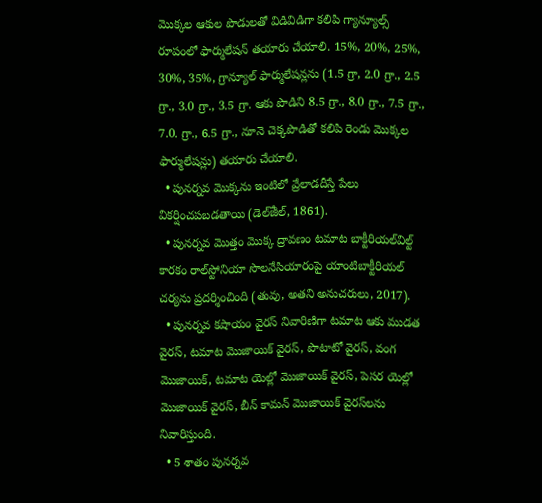మొక్కల ఆకుల పొడులతో విడివిడిగా కలిపి గ్యాన్యూల్స్ రూపంలో ఫార్ములేషన్ తయారు చేయాలి. 15%, 20%, 25%, 30%, 35%, గ్రాన్యూల్ ఫార్ములేషన్లను (1.5 గ్రా, 2.0 గ్రా., 2.5 గ్రా., 3.0 గ్రా., 3.5 గ్రా. ఆకు పొడిని 8.5 గ్రా., 8.0 గ్రా., 7.5 గ్రా., 7.0. గ్రా., 6.5 గ్రా., నూనె చెక్కపొడితో కలిపి రెండు మొక్కల ఫార్ములేషన్లు) తయారు చేయాలి.
  • పునర్నవ మొక్కను ఇంటిలో వ్రేలాడదీస్తే పేలు వికర్షించపబడతాయి (డెల్ౙీల్, 1861).
  • పునర్నవ మొత్తం మొక్క ద్రావణం టమాట బాక్టీరియల్‌విల్ట్ కారకం రాల్‌స్టోనియా సొలనేసియారంపై యాంటిబాక్టీరియల్ చర్యను ప్రదర్శించింది (తువు, అతని అనుచరులు, 2017).
  • పునర్నవ కషాయం వైరస్ నివారిణిగా టమాట ఆకు ముడత వైరస్, టమాట మొజాయిక్ వైరస్, పొటాటో వైరస్, వంగ మొజాయిక్, టమాట యెల్లో మొజాయిక్ వైరస్, పెసర యెల్లో మొజాయిక్ వైరస్, బీన్ కామన్ మొజాయిక్ వైరస్‌లను నివారిస్తుంది.
  • 5 శాతం పునర్నవ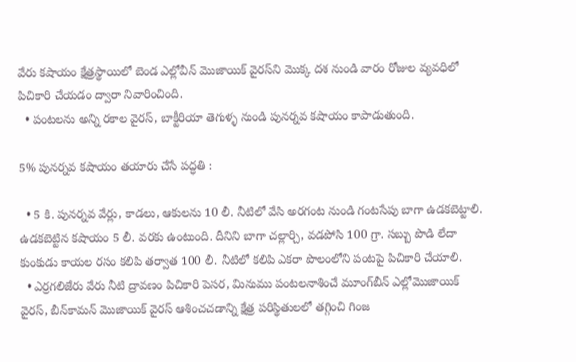వేరు కషాయం క్షేత్రస్థాయిలో బెండ ఎల్లోవీన్ మొజాయిక్ వైరస్‌ని మొక్క దశ నుండి వారం రోజుల వ్యవధిలో పిచికారి చేయడం ద్వారా నివారించింది.
  • పంటలను అన్ని రకాల వైరస్, బాక్టీరియా తెగుళ్ళ నుండి పునర్నవ కషాయం కాపాడుతుంది.

5% పునర్నవ కషాయం తయారు చేసే పద్ధతి :

  • 5 కి. పునర్నవ వేర్లు, కాడలు, ఆకులను 10 లీ. నీటిలో వేసి అరగంట నుండి గంటసేపు బాగా ఉడకబెట్టాలి. ఉడకబెట్టిన కషాయం 5 లీ. వరకు ఉంటుంది. దీనిని బాగా చల్లార్చి, వడపోసి 100 గ్రా. సబ్బు పొడి లేదా కుంకుడు కాయల రసం కలిపి తర్వాత 100 లీ. నీటిలో కలిపి ఎకరా పొలంలోని పంటపై పిచికారి చేయాలి.
  • ఎర్రగలిజేరు వేరు నీటి ద్రావణం పిచికారి పెసర, మినుము పంటలనాశించే మూంగ్‌బీన్ ఎల్లోమొజాయిక్ వైరస్, బీన్‌కామన్ మొజాయిక్ వైరస్ ఆశించచడాన్ని క్షేత్ర పరిస్థితులలో తగ్గించి గింజ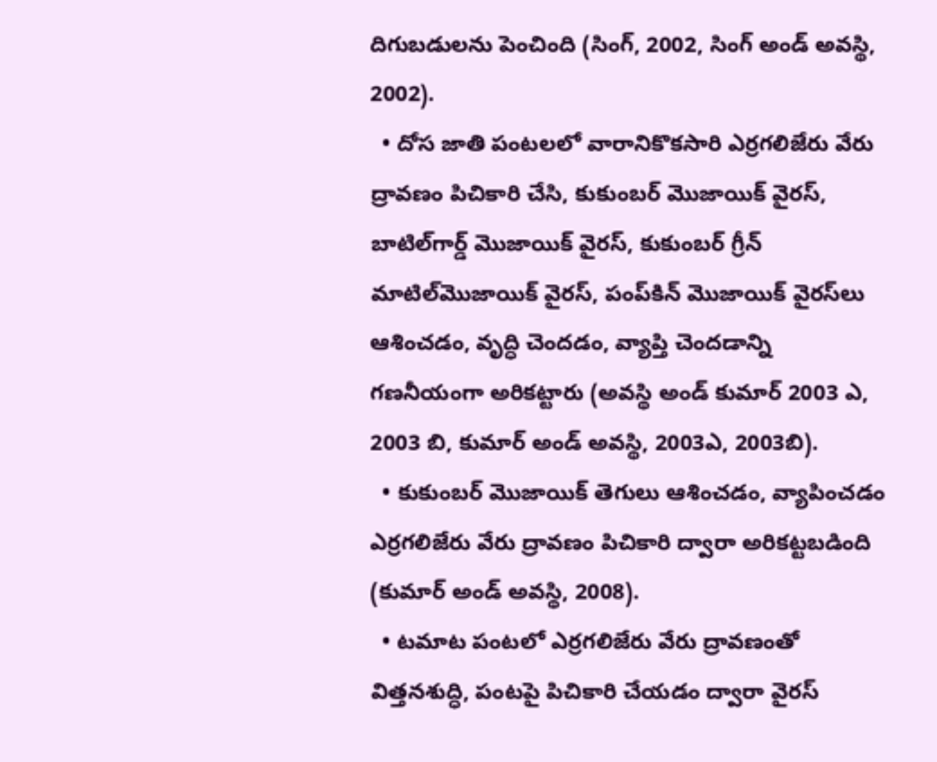దిగుబడులను పెంచింది (సింగ్, 2002, సింగ్ అండ్ అవస్థి, 2002).
  • దోస జాతి పంటలలో వారానికొకసారి ఎర్రగలిజేరు వేరు ద్రావణం పిచికారి చేసి, కుకుంబర్ మొజాయిక్ వైరస్, బాటిల్‌గార్డ్ మొజాయిక్ వైరస్, కుకుంబర్ గ్రీన్ మాటిల్‌మొజాయిక్ వైరస్, పంప్‌కిన్ మొజాయిక్ వైరస్‌లు ఆశించడం, వృద్ధి చెందడం, వ్యాప్తి చెందడాన్ని గణనీయంగా అరికట్టారు (అవస్థి అండ్ కుమార్ 2003 ఎ, 2003 బి, కుమార్ అండ్ అవస్థి, 2003ఎ, 2003బి).
  • కుకుంబర్ మొజాయిక్ తెగులు ఆశించడం, వ్యాపించడం ఎర్రగలిజేరు వేరు ద్రావణం పిచికారి ద్వారా అరికట్టబడింది (కుమార్ అండ్ అవస్థి, 2008).
  • టమాట పంటలో ఎర్రగలిజేరు వేరు ద్రావణంతో విత్తనశుద్ధి, పంటపై పిచికారి చేయడం ద్వారా వైరస్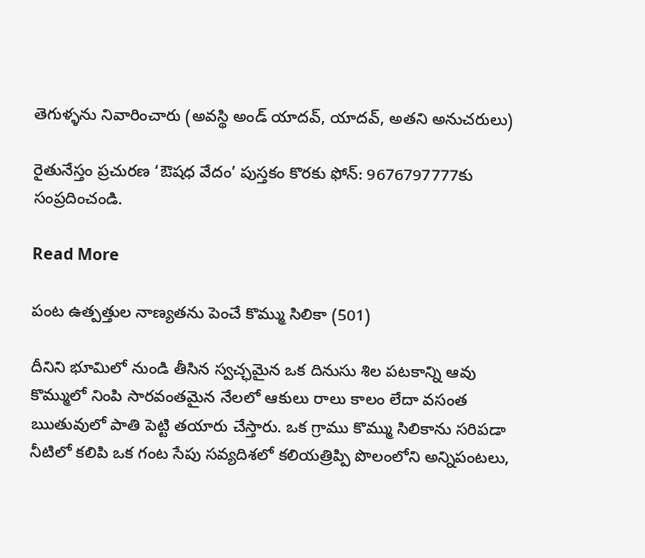తెగుళ్ళను నివారించారు (అవస్థి అండ్ యాదవ్, యాదవ్, అతని అనుచరులు)

రైతునేస్తం ప్రచురణ ‘ఔషధ వేదం’ పుస్తకం కొరకు ఫోన్: 9676797777కు సంప్రదించండి.

Read More

పంట ఉత్పత్తుల నాణ్యతను పెంచే కొమ్ము సిలికా (501)

దీనిని భూమిలో నుండి తీసిన స్వచ్ఛమైన ఒక దినుసు శిల పటకాన్ని ఆవు కొమ్ములో నింపి సారవంతమైన నేలలో ఆకులు రాలు కాలం లేదా వసంత ఋతువులో పాతి పెట్టి తయారు చేస్తారు. ఒక గ్రాము కొమ్ము సిలికాను సరిపడా నీటిలో కలిపి ఒక గంట సేపు సవ్యదిశలో కలియత్రిప్పి పొలంలోని అన్నిపంటలు,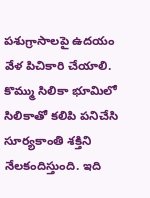పశుగ్రాసాలపై ఉదయం వేళ పిచికారి చేయాలి. కొమ్ము సిలికా భూమిలో సిలికాతో కలిపి పనిచేసి సూర్యకాంతి శక్తిని నేలకందిస్తుంది. ఇది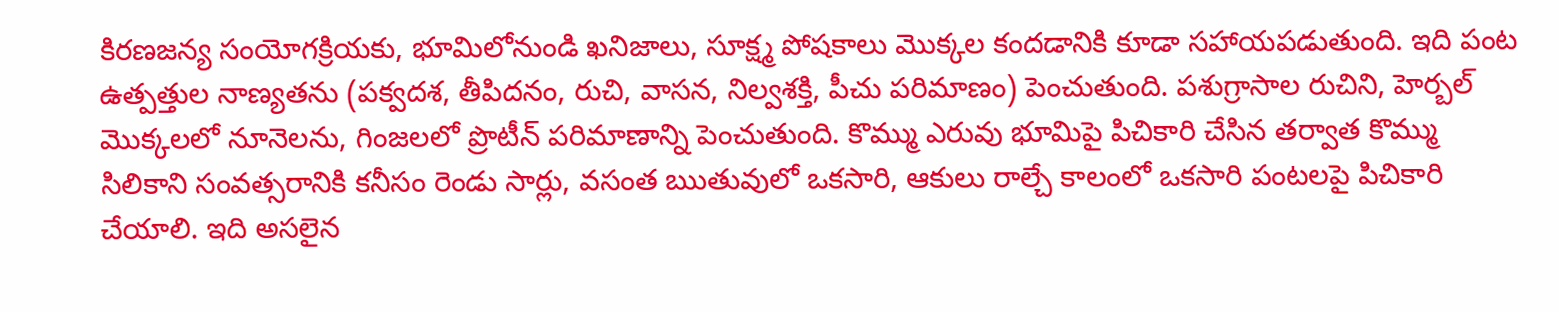కిరణజన్య సంయోగక్రియకు, భూమిలోనుండి ఖనిజాలు, సూక్ష్మ పోషకాలు మొక్కల కందడానికి కూడా సహాయపడుతుంది. ఇది పంట ఉత్పత్తుల నాణ్యతను (పక్వదశ, తీపిదనం, రుచి, వాసన, నిల్వశక్తి, పీచు పరిమాణం) పెంచుతుంది. పశుగ్రాసాల రుచిని, హెర్బల్ మొక్కలలో నూనెలను, గింజలలో ప్రొటీన్ పరిమాణాన్ని పెంచుతుంది. కొమ్ము ఎరువు భూమిపై పిచికారి చేసిన తర్వాత కొమ్ము సిలికాని సంవత్సరానికి కనీసం రెండు సార్లు, వసంత ఋతువులో ఒకసారి, ఆకులు రాల్చే కాలంలో ఒకసారి పంటలపై పిచికారి చేయాలి. ఇది అసలైన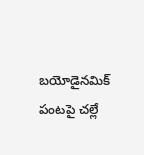బయోడైనమిక్ పంటపై చల్లే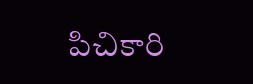పిచికారి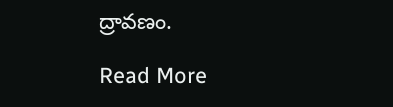ద్రావణం.

Read More